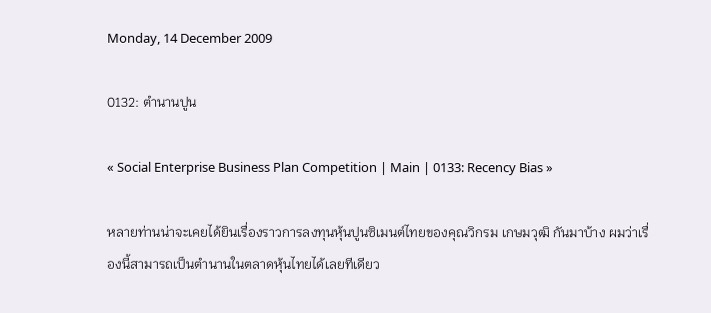Monday, 14 December 2009

0132: ตำนานปูน

« Social Enterprise Business Plan Competition | Main | 0133: Recency Bias »

หลายท่านน่าจะเคยได้ยินเรื่องราวการลงทุนหุ้นปูนซิเมนต์ไทยของคุณวิกรม เกษมวุฒิ กันมาบ้าง ผมว่าเรื่องนี้สามารถเป็นตำนานในตลาดหุ้นไทยได้เลยทีเดียว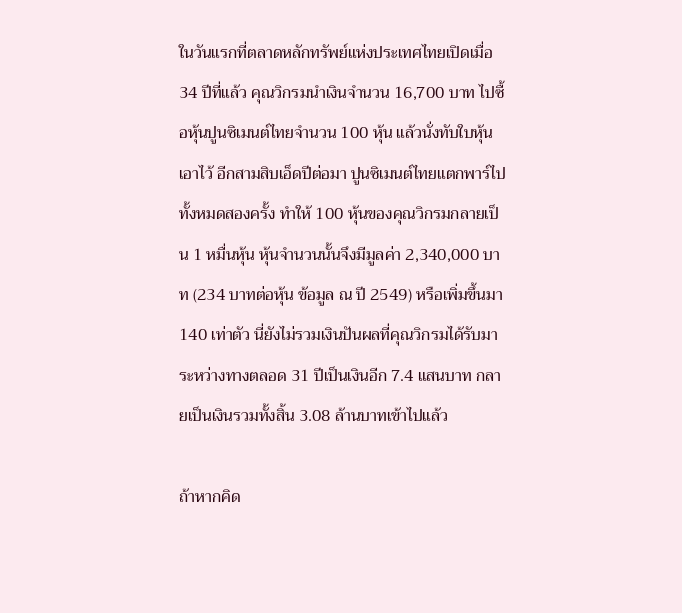ในวันแรกที่ตลาดหลักทรัพย์แห่งประเทศไทยเปิดเมื่อ 34 ปีที่แล้ว คุณวิกรมนำเงินจำนวน 16,700 บาท ไปซื้อหุ้นปูนซิเมนต์ไทยจำนวน 100 หุ้น แล้วนั่งทับใบหุ้นเอาไว้ อีกสามสิบเอ็ดปีต่อมา ปูนซิเมนต์ไทยแตกพาร์ไปทั้งหมดสองครั้ง ทำให้ 100 หุ้นของคุณวิกรมกลายเป็น 1 หมื่นหุ้น หุ้นจำนวนนั้นจึงมีมูลค่า 2,340,000 บาท (234 บาทต่อหุ้น ข้อมูล ณ ปี 2549) หรือเพิ่มขึ้นมา 140 เท่าตัว นี่ยังไม่รวมเงินปันผลที่คุณวิกรมได้รับมาระหว่างทางตลอด 31 ปีเป็นเงินอีก 7.4 แสนบาท กลายเป็นเงินรวมทั้งสิ้น 3.08 ล้านบาทเข้าไปแล้ว

ถ้าหากคิด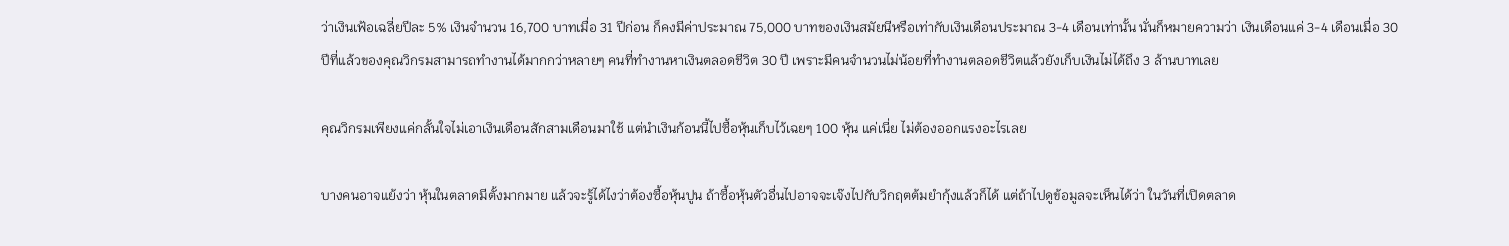ว่าเงินเฟ้อเฉลี่ยปีละ 5% เงินจำนวน 16,700 บาทเมื่อ 31 ปีก่อน ก็คงมีค่าประมาณ 75,000 บาทของเงินสมัยนีหรือเท่ากับเงินเดือนประมาณ 3-4 เดือนเท่านั้น นั่นก็หมายความว่า เงินเดือนแค่ 3-4 เดือนเมื่อ 30 ปีที่แล้วของคุณวิกรมสามารถทำงานได้มากกว่าหลายๆ คนที่ทำงานหาเงินตลอดชีวิต 30 ปี เพราะมีคนจำนวนไม่น้อยที่ทำงานตลอดชีวิตแล้วยังเก็บเงินไม่ได้ถึง 3 ล้านบาทเลย

คุณวิกรมเพียงแค่กลั้นใจไม่เอาเงินเดือนสักสามเดือนมาใช้ แต่นำเงินก้อนนี้ไปซื้อหุ้นเก็บไว้เฉยๆ 100 หุ้น แค่เนี่ย ไม่ต้องออกแรงอะไรเลย

บางคนอาจแย้งว่า หุ้นในตลาดมีตั้งมากมาย แล้วจะรู้ได้ไงว่าต้องซื้อหุ้นปูน ถ้าซื้อหุ้นตัวอื่นไปอาจจะเจ๊งไปกับวิกฤตต้มยำกุ้งแล้วก็ได้ แต่ถ้าไปดูข้อมูลจะเห็นได้ว่า ในวันที่เปิดตลาด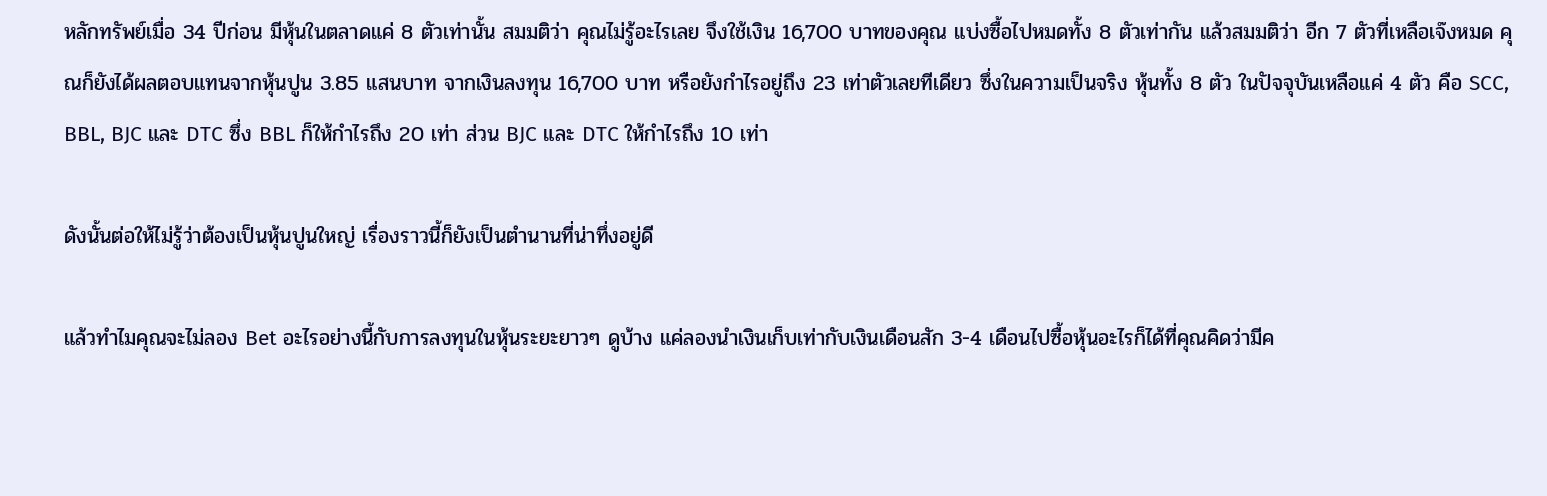หลักทรัพย์เมื่อ 34 ปีก่อน มีหุ้นในตลาดแค่ 8 ตัวเท่านั้น สมมติว่า คุณไม่รู้อะไรเลย จึงใช้เงิน 16,700 บาทของคุณ แบ่งซื้อไปหมดทั้ง 8 ตัวเท่ากัน แล้วสมมติว่า อีก 7 ตัวที่เหลือเจ๊งหมด คุณก็ยังได้ผลตอบแทนจากหุ้นปูน 3.85 แสนบาท จากเงินลงทุน 16,700 บาท หรือยังกำไรอยู่ถึง 23 เท่าตัวเลยทีเดียว ซึ่งในความเป็นจริง หุ้นทั้ง 8 ตัว ในปัจจุบันเหลือแค่ 4 ตัว คือ SCC, BBL, BJC และ DTC ซึ่ง BBL ก็ให้กำไรถึง 20 เท่า ส่วน BJC และ DTC ให้กำไรถึง 10 เท่า

ดังนั้นต่อให้ไม่รู้ว่าต้องเป็นหุ้นปูนใหญ่ เรื่องราวนี้ก็ยังเป็นตำนานที่น่าทึ่งอยู่ดี

แล้วทำไมคุณจะไม่ลอง Bet อะไรอย่างนี้กับการลงทุนในหุ้นระยะยาวๆ ดูบ้าง แค่ลองนำเงินเก็บเท่ากับเงินเดือนสัก 3-4 เดือนไปซื้อหุ้นอะไรก็ได้ที่คุณคิดว่ามีค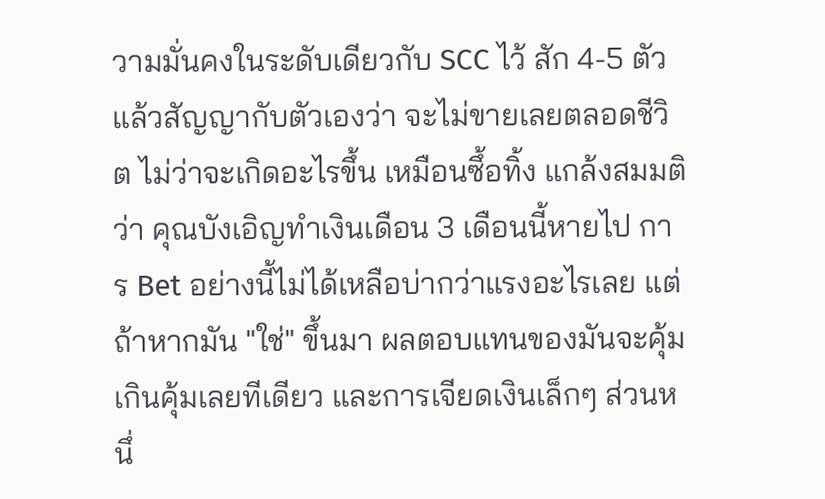วามมั่นคงในระดับเดียวกับ SCC ไว้ สัก 4-5 ตัว แล้วสัญญากับตัวเองว่า จะไม่ขายเลยตลอดชีวิต ไม่ว่าจะเกิดอะไรขึ้น เหมือนซึ้อทิ้ง แกล้งสมมติว่า คุณบังเอิญทำเงินเดือน 3 เดือนนี้หายไป การ Bet อย่างนี้ไม่ได้เหลือบ่ากว่าแรงอะไรเลย แต่ถ้าหากมัน "ใช่" ขึ้นมา ผลตอบแทนของมันจะคุ้มเกินคุ้มเลยทีเดียว และการเจียดเงินเล็กๆ ส่วนหนึ่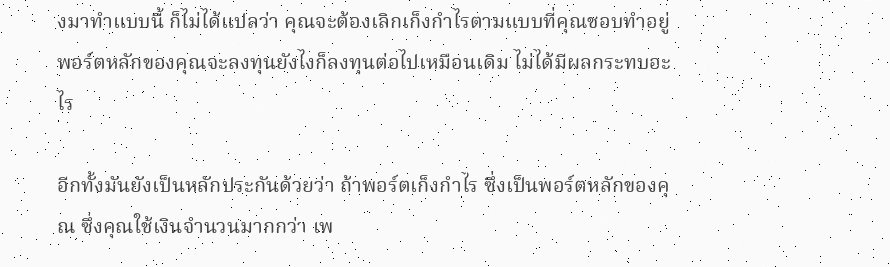งมาทำแบบนี้ ก็ไม่ได้แปลว่า คุณจะต้องเลิกเก็งกำไรตามแบบที่คุณชอบทำอยู่ พอร์ตหลักของคุณจะลงทุนยังไงก็ลงทุนต่อไปเหมือนเดิม ไม่ได้มีผลกระทบอะไร

อีกทั้งมันยังเป็นหลักประกันด้วยว่า ถ้าพอร์ตเก็งกำไร ซึ่งเป็นพอร์ตหลักของคุณ ซึ่งคุณใช้เงินจำนวนมากกว่า เพ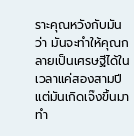ราะคุณหวังกับมันว่า มันจะทำให้คุณกลายเป็นเศรษฐีได้ในเวลาแค่สองสามปี แต่มันเกิดเจ๊งขึ้นมา ทำ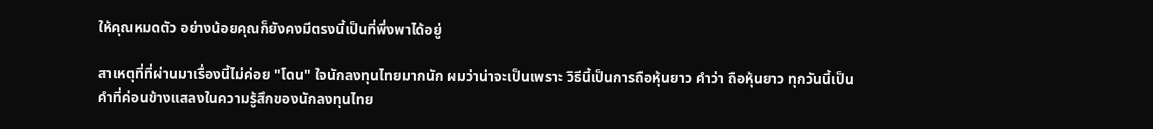ให้คุณหมดตัว อย่างน้อยคุณก็ยังคงมีตรงนี้เป็นที่พึ่งพาได้อยู่

สาเหตุที่ที่ผ่านมาเรื่องนี้ไม่ค่อย "โดน" ใจนักลงทุนไทยมากนัก ผมว่าน่าจะเป็นเพราะ วิธีนี้เป็นการถือหุ้นยาว คำว่า ถือหุ้นยาว ทุกวันนี้เป็นคำที่ค่อนข้างแสลงในความรู้สึกของนักลงทุนไทย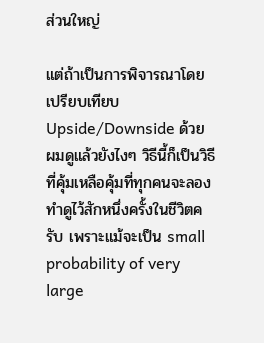ส่วนใหญ่

แต่ถ้าเป็นการพิจารณาโดยเปรียบเทียบ Upside/Downside ด้วย ผมดูแล้วยังไงๆ วิธีนี้ก็เป็นวิธีที่คุ้มเหลือคุ้มที่ทุกคนจะลองทำดูไว้สักหนึ่งครั้งในชีวิตครับ เพราะแม้จะเป็น small probability of very large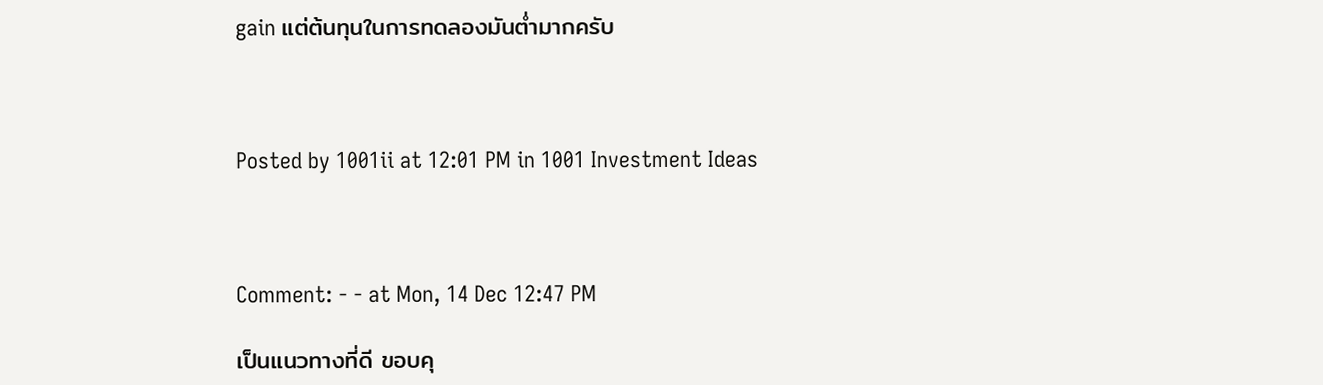gain แต่ต้นทุนในการทดลองมันต่ำมากครับ



Posted by 1001ii at 12:01 PM in 1001 Investment Ideas



Comment: - - at Mon, 14 Dec 12:47 PM

เป็นแนวทางที่ดี ขอบคุ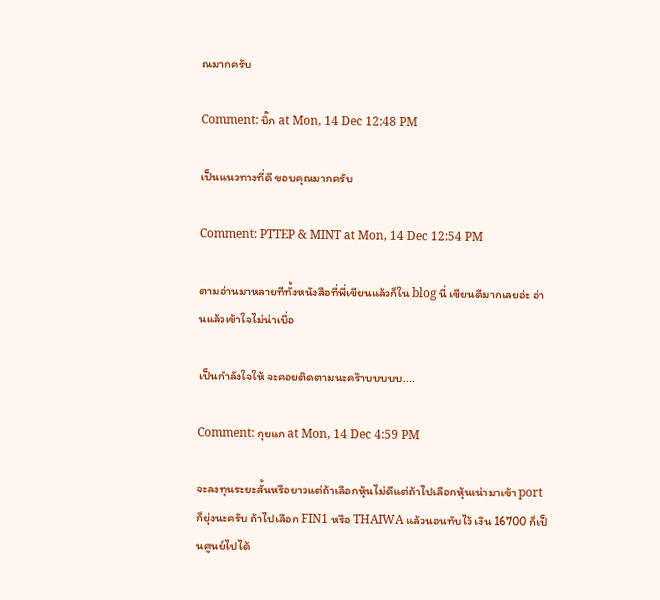ณมากครับ

Comment: บิ๊ก at Mon, 14 Dec 12:48 PM

เป็นแนวทางที่ดี ขอบคุณมากครับ

Comment: PTTEP & MINT at Mon, 14 Dec 12:54 PM

ตามอ่านมาหลายทีทั้งหนังสือที่พี่เขียนแล้วก็ใน blog นี่ เขียนดีมากเลยอ่ะ อ่านแล้วเข้าใจไม่น่าเบื่อ

เป็นกำลังใจให้ จะคอยติดตามนะคร๊าบบบบบ....

Comment: กุยแก at Mon, 14 Dec 4:59 PM

จะลงทุนระยะสั้นหรือยาวแต่ถ้าเลือกหุ้นไม่ดีแต่ถ้าไปเลือกหุ้นเน่ามาเข้า port ก็ยุ่งนะครับ ถ้าไปเลือก FIN1 หรือ THAIWA แล้วนอนทับไว้ เงิน 16700 ก็เป็นศูนย์ไปได้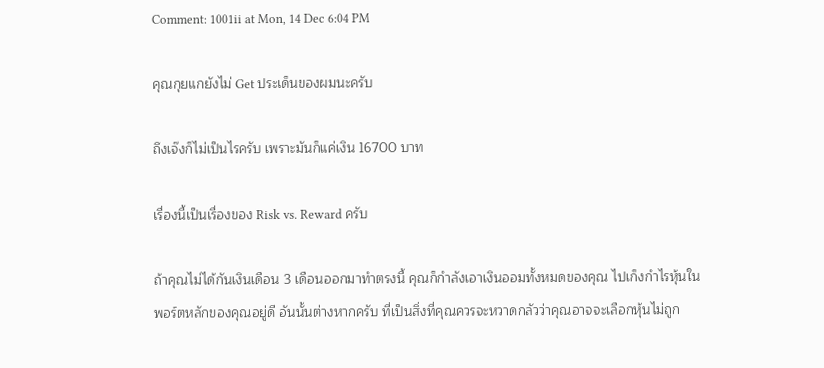Comment: 1001ii at Mon, 14 Dec 6:04 PM

คุณกุยแกยังไม่ Get ประเด็นของผมนะครับ

ถึงเจ๊งก็ไม่เป็นไรครับ เพราะมันก็แค่เงิน 16700 บาท

เรื่องนี้เป็นเรื่องของ Risk vs. Reward ครับ

ถ้าคุณไม่ได้กันเงินเดือน 3 เดือนออกมาทำตรงนี้ คุณก็กำลังเอาเงินออมทั้งหมดของคุณ ไปเก็งกำไรหุ้นในพอร์ตหลักของคุณอยู่ดี อันนั้นต่างหากครับ ที่เป็นสิ่งที่คุณควรจะหวาดกลัวว่าคุณอาจจะเลือกหุ้นไม่ถูก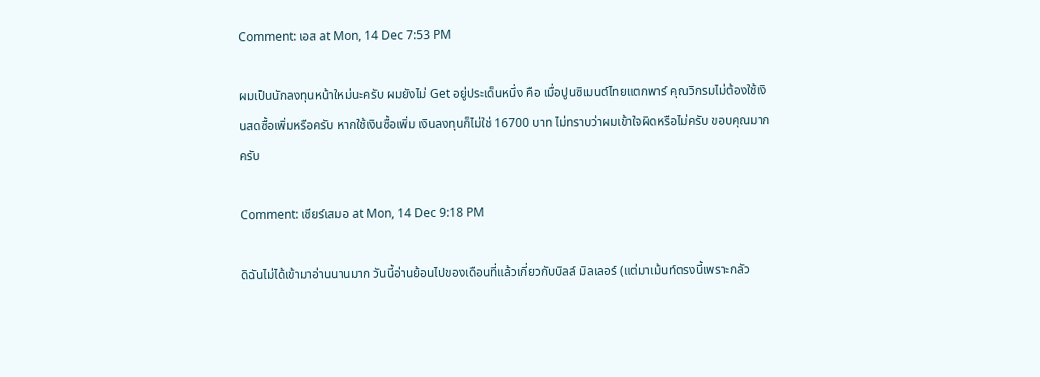Comment: เอส at Mon, 14 Dec 7:53 PM

ผมเป็นนักลงทุนหน้าใหม่นะครับ ผมยังไม่ Get อยู่ประเด็นหนึ่ง คือ เมื่อปูนซิเมนต์ไทยแตกพาร์ คุณวิกรมไม่ต้องใช้เงินสดซื้อเพิ่มหรือครับ หากใช้เงินซื้อเพิ่ม เงินลงทุนก็ไม่ใช่ 16700 บาท ไม่ทราบว่าผมเข้าใจผิดหรือไม่ครับ ขอบคุณมากครับ

Comment: เชียร์เสมอ at Mon, 14 Dec 9:18 PM

ดิฉันไม่ได้เข้ามาอ่านนานมาก วันนี้อ่านย้อนไปของเดือนที่แล้วเกี่ยวกับบิลล์ มิลเลอร์ (แต่มาเม้นท์ตรงนี้เพราะกลัว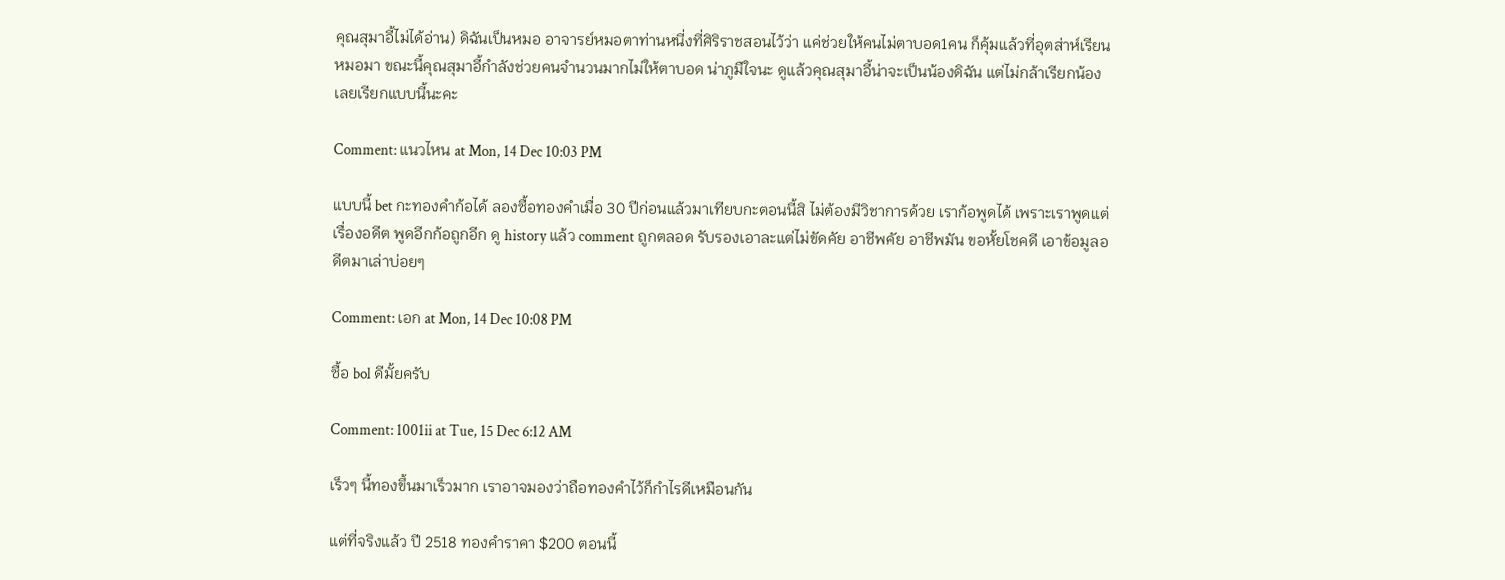คุณสุมาอี้ไม่ได้อ่าน) ดิฉันเป็นหมอ อาจารย์หมอตาท่านหนี่งที่ศิริราชสอนไว้ว่า แค่ช่วยให้คนไม่ตาบอด1คน ก็คุ้มแล้วที่อุตส่าห์เรียนหมอมา ขณะนี้คุณสุมาอี้กำลังช่วยคนจำนวนมากไม่ให้ตาบอด น่าภูมืใจนะ ดูแล้วคุณสุมาอี้น่าจะเป็นน้องดิฉัน แต่ไม่กล้าเรียกน้อง เลยเรียกแบบนี้นะคะ

Comment: แนวไหน at Mon, 14 Dec 10:03 PM

แบบนี้ bet กะทองคำก้อได้ ลองซื้อทองคำเมื่อ 30 ปีก่อนแล้วมาเทียบกะตอนนี้สิ ไม่ต้องมีวิชาการด้วย เราก้อพูดได้ เพราะเราพูดแต่เรื่องอดีต พูดอีกก้อถูกอีก ดู history แล้ว comment ถูกตลอด รับรองเอาละแต่ไม่ขัดคัย อาชีพคัย อาชีพมัน ขอหั้ยโชคดี เอาข้อมูลอดีตมาเล่าบ่อยๆ

Comment: เอก at Mon, 14 Dec 10:08 PM

ซื้อ bol ดีมั้ยครับ

Comment: 1001ii at Tue, 15 Dec 6:12 AM

เร็วๆ นี้ทองขึ้นมาเร็วมาก เราอาจมองว่าถือทองคำไว้ก็กำไรดีเหมือนกัน

แต่ที่จริงแล้ว ปี 2518 ทองคำราคา $200 ตอนนี้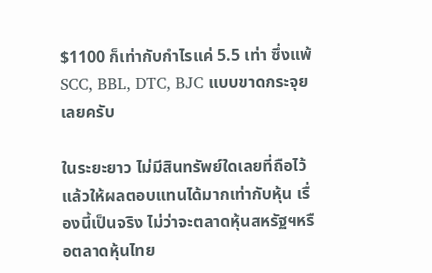$1100 ก็เท่ากับกำไรแค่ 5.5 เท่า ซึ่งแพ้ SCC, BBL, DTC, BJC แบบขาดกระจุยเลยครับ

ในระยะยาว ไม่มีสินทรัพย์ใดเลยที่ถือไว้แล้วให้ผลตอบแทนได้มากเท่ากับหุ้น เรื่องนี้เป็นจริง ไม่ว่าจะตลาดหุ้นสหรัฐฯหรือตลาดหุ้นไทย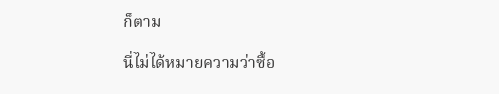ก็ตาม

นี่ไม่ได้หมายความว่าซื้อ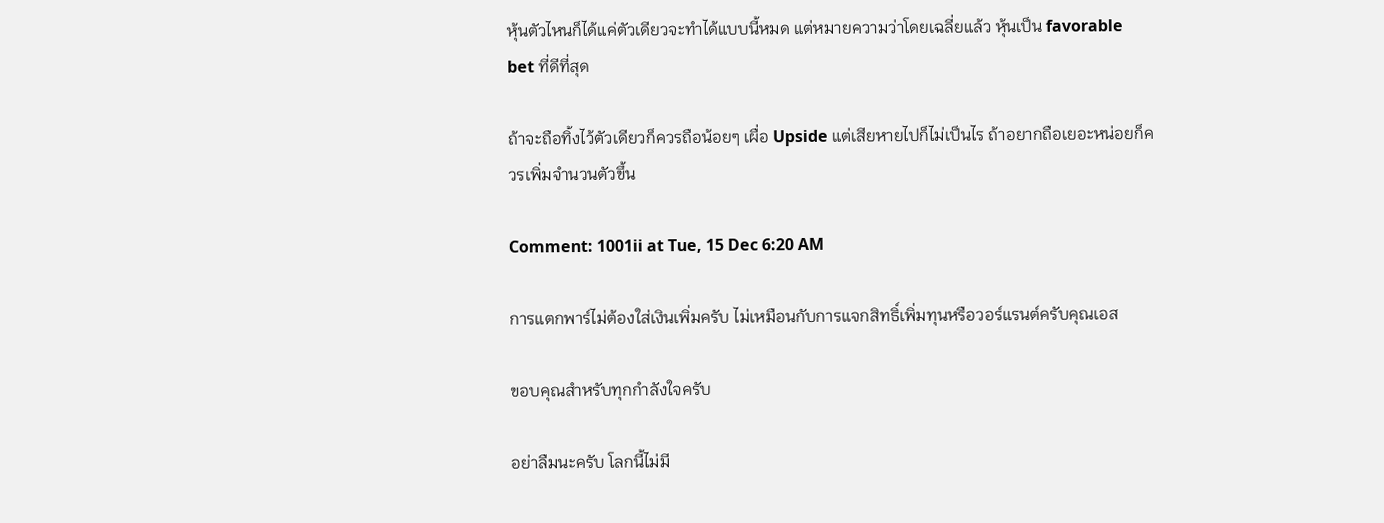หุ้นตัวไหนก็ได้แค่ตัวเดียวจะทำได้แบบนี้หมด แต่หมายความว่าโดยเฉลี่ยแล้ว หุ้นเป็น favorable bet ที่ดีที่สุด

ถ้าจะถือทิ้งไว้ตัวเดียวก็ควรถือน้อยๆ เผื่อ Upside แต่เสียหายไปก็ไม่เป็นไร ถ้าอยากถือเยอะหน่อยก็ควรเพิ่มจำนวนตัวขึ้น

Comment: 1001ii at Tue, 15 Dec 6:20 AM

การแตกพาร์ไม่ต้องใส่เงินเพิ่มครับ ไม่เหมือนกับการแจกสิทธิ์เพิ่มทุนหรือวอร์แรนต์ครับคุณเอส

ขอบคุณสำหรับทุกกำลังใจครับ

อย่าลืมนะครับ โลกนี้ไม่มี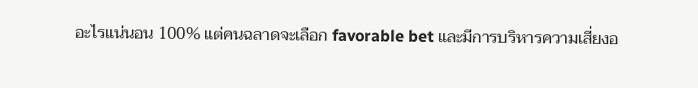อะไรแน่นอน 100% แต่คนฉลาดจะเลือก favorable bet และมีการบริหารความเสี่ยงอ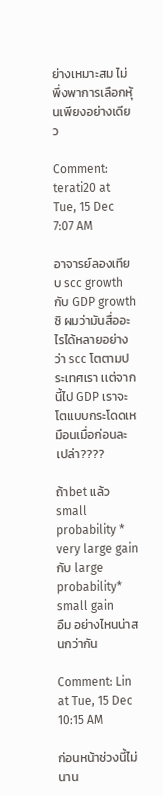ย่างเหมาะสม ไม่พึ่งพาการเลือกหุ้นเพียงอย่างเดียว

Comment: terati20 at Tue, 15 Dec 7:07 AM

อาจารย์ลองเทียบ scc growth กับ GDP growth
ซิ ผมว่ามันสื่ออะไรได้หลายอย่างว่า scc โตตามประเทศเรา เเต่จากนี้ไป GDP เราจะโตเเบบกระโดดเหมือนเมื่อก่อนละเปล่า????

ถ้าbet เเล้ว small probability * very large gain
กับ large probability* small gain
อืม อย่างไหนน่าสนกว่ากัน

Comment: Lin at Tue, 15 Dec 10:15 AM

ก่อนหน้าช่วงนี้ไม่นาน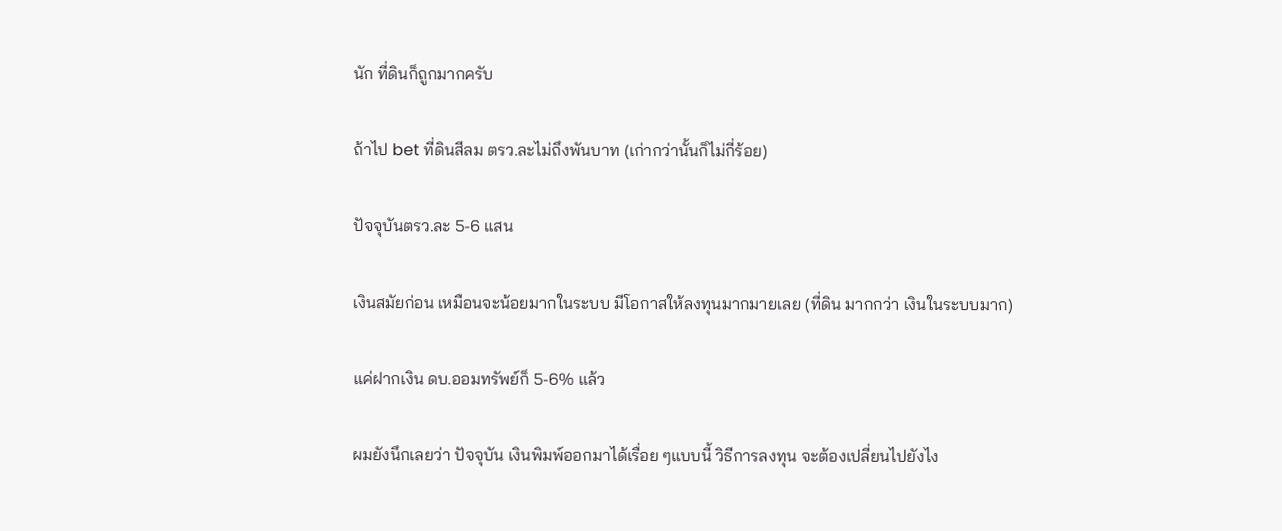นัก ที่ดินก็ถูกมากครับ

ถ้าไป bet ที่ดินสีลม ตรว.ละไม่ถึงพันบาท (เก่ากว่านั้นก็ไม่กี่ร้อย)

ปัจจุบันตรว.ละ 5-6 แสน

เงินสมัยก่อน เหมือนจะน้อยมากในระบบ มีโอกาสให้ลงทุนมากมายเลย (ที่ดิน มากกว่า เงินในระบบมาก)

แค่ฝากเงิน ดบ.ออมทรัพย์ก็ 5-6% แล้ว

ผมยังนึกเลยว่า ปัจจุบัน เงินพิมพ์ออกมาได้เรื่อย ๆแบบนี้ วิธีการลงทุน จะต้องเปลี่ยนไปยังไง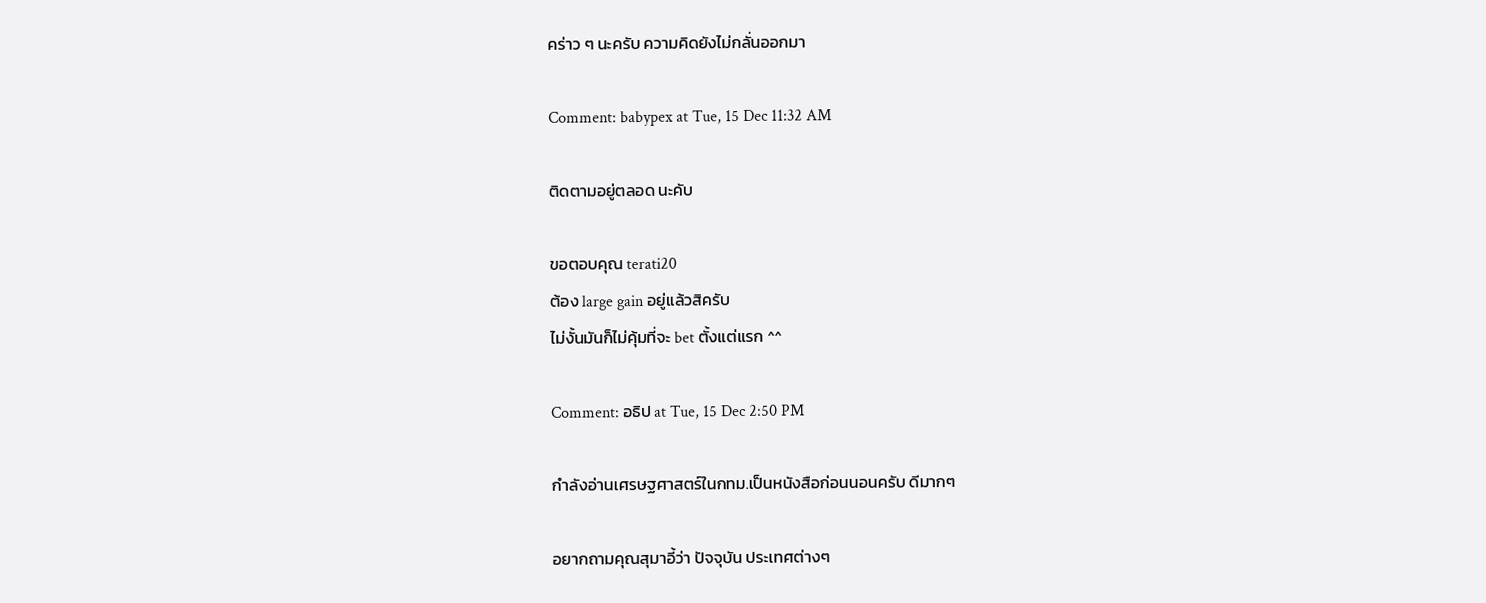คร่าว ๆ นะครับ ความคิดยังไม่กลั่นออกมา

Comment: babypex at Tue, 15 Dec 11:32 AM

ติดตามอยู่ตลอด นะคับ

ขอตอบคุณ terati20
ต้อง large gain อยู่แล้วสิครับ
ไม่งั้นมันก็ไม่คุ้มที่จะ bet ตั้งแต่แรก ^^

Comment: อธิป at Tue, 15 Dec 2:50 PM

กำลังอ่านเศรษฐศาสตร์ในกทม.เป็นหนังสือก่อนนอนครับ ดีมากๆ

อยากถามคุณสุมาอี้ว่า ปัจจุบัน ประเทศต่างๆ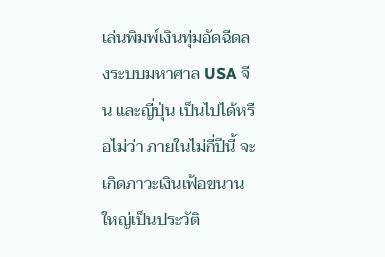เล่นพิมพ์เงินทุ่มอัดฉีดลงระบบมหาศาล USA จีน และญี่ปุ่น เป็นไปได้หรือไม่ว่า ภายในไม่กี่ปีนี้ จะเกิดภาวะเงินเฟ้อขนานใหญ่เป็นประวัติ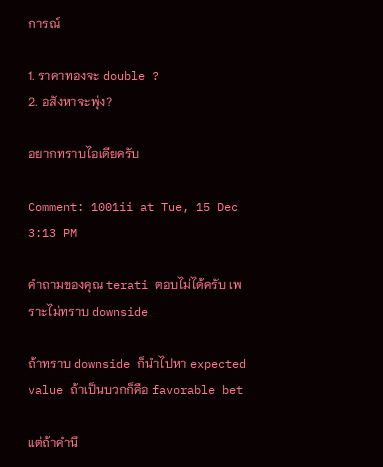การณ์

1. ราคาทองจะ double ?
2. อสังหาจะพุ่ง?

อยากทราบไอเดียครับ

Comment: 1001ii at Tue, 15 Dec 3:13 PM

คำถามของคุณ terati ตอบไม่ได้ครับ เพราะไม่ทราบ downside

ถ้าทราบ downside ก็นำไปหา expected value ถ้าเป็นบวกก็คือ favorable bet

แต่ถ้าคำนึ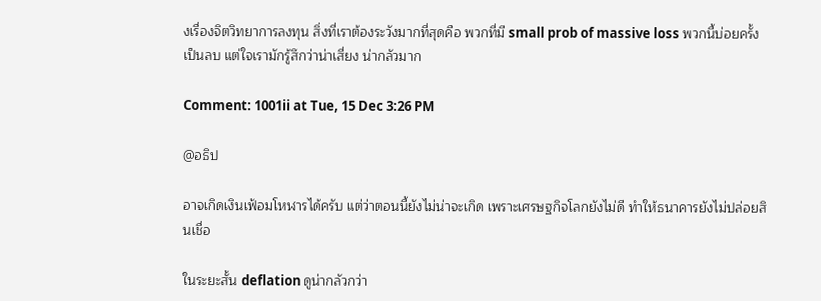งเรื่องจิตวิทยาการลงทุน สิ่งที่เราต้องระวังมากที่สุดคือ พวกที่มี small prob of massive loss พวกนี้บ่อยครั้งเป็นลบ แต่ใจเรามักรู้สึกว่าน่าเสี่ยง น่ากลัวมาก

Comment: 1001ii at Tue, 15 Dec 3:26 PM

@อธิป

อาจเกิดเงินเฟ้อมโหฬารได้ครับ แต่ว่าตอนนี้ยังไม่น่าจะเกิด เพราะเศรษฐกิจโลกยังไม่ดี ทำให้ธนาคารยังไม่ปล่อยสินเชื่อ

ในระยะสั้น deflation ดูน่ากลัวกว่า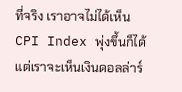ที่จริง เราอาจไม่ได้เห็น CPI Index พุ่งขึ้นก็ได้ แต่เราจะเห็นเงินดอลล่าร์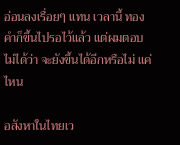อ่อนลงเรื่อยๆ แทน เวลานี้ ทองคำก็ขึ้นไปรอไว้แล้ว แต่ผมตอบไม่ได้ว่า จะยังขึ้นได้อีกหรือไม่ แค่ไหน

อสังหาในไทยเว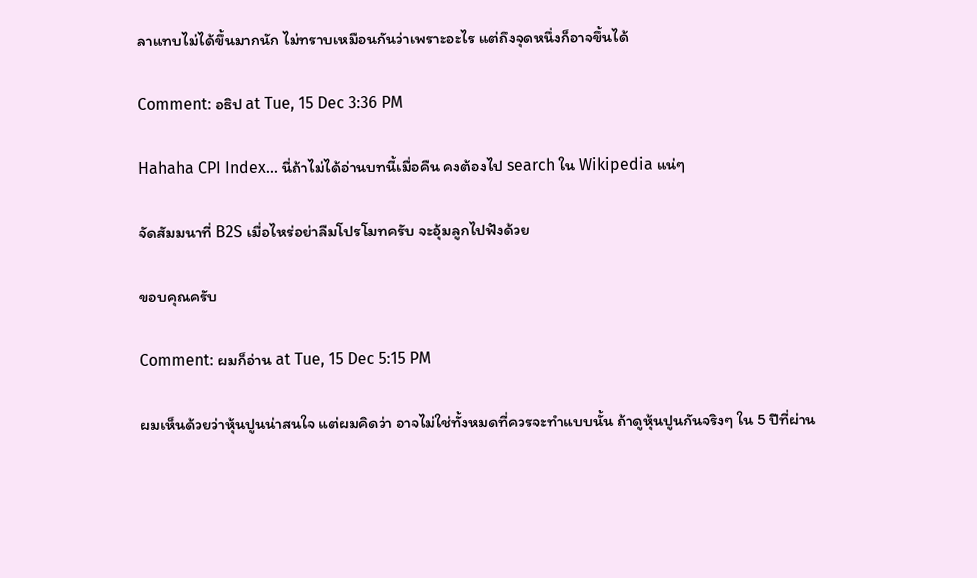ลาแทบไม่ได้ขึ้นมากนัก ไม่ทราบเหมือนกันว่าเพราะอะไร แต่ถึงจุดหนึ่งก็อาจขึ้นได้

Comment: อธิป at Tue, 15 Dec 3:36 PM

Hahaha CPI Index... นี่ถ้าไม่ได้อ่านบทนี้เมื่อคืน คงต้องไป search ใน Wikipedia แน่ๆ

จัดสัมมนาที่ B2S เมื่อไหร่อย่าลืมโปรโมทครับ จะอุ้มลูกไปฟังด้วย

ขอบคุณครับ

Comment: ผมก็อ่าน at Tue, 15 Dec 5:15 PM

ผมเห็นด้วยว่าหุ้นปูนน่าสนใจ แต่ผมคิดว่า อาจไม่ใช่ทั้งหมดที่ควรจะทำแบบนั้น ถ้าดูหุ้นปูนกันจริงๆ ใน 5 ปีที่ผ่าน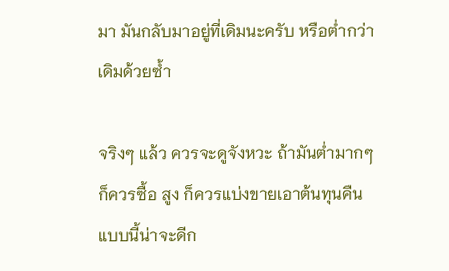มา มันกลับมาอยู่ที่เดิมนะครับ หรือต่ำกว่าเดิมด้วยซ้ำ

จริงๆ แล้ว ควรจะดูจังหวะ ถ้ามันต่ำมากๆ ก็ควรซื้อ สูง ก็ควรแบ่งขายเอาต้นทุนคืน แบบนี้น่าจะดีก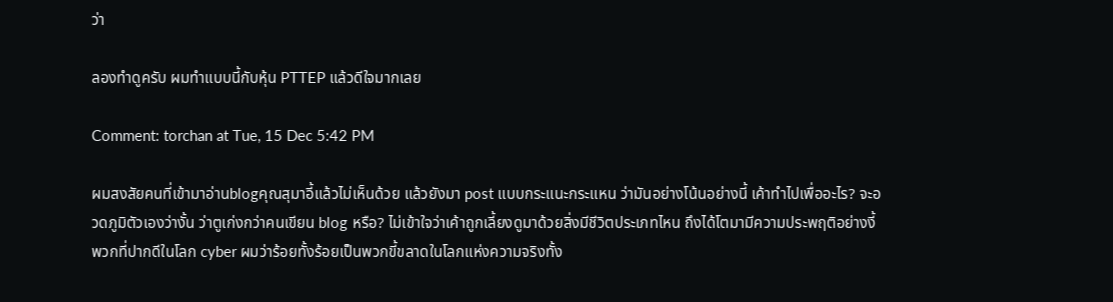ว่า

ลองทำดูครับ ผมทำแบบนี้กับหุ้น PTTEP แล้วดีใจมากเลย

Comment: torchan at Tue, 15 Dec 5:42 PM

ผมสงสัยคนที่เข้ามาอ่านblogคุณสุมาอี้แล้วไม่เห็นด้วย แล้วยังมา post แบบกระแนะกระแหน ว่ามันอย่างโน้นอย่างนี้ เค้าทำไปเพื่ออะไร? จะอวดภูมิตัวเองว่างั้น ว่าตูเก่งกว่าคนเขียน blog หรือ? ไม่เข้าใจว่าเค้าถูกเลี้ยงดูมาด้วยสิ่งมีชีวิตประเภทไหน ถึงได้โตมามีความประพฤติอย่างงี้ พวกที่ปากดีในโลก cyber ผมว่าร้อยทั้งร้อยเป็นพวกขี้ขลาดในโลกแห่งความจริงทั้ง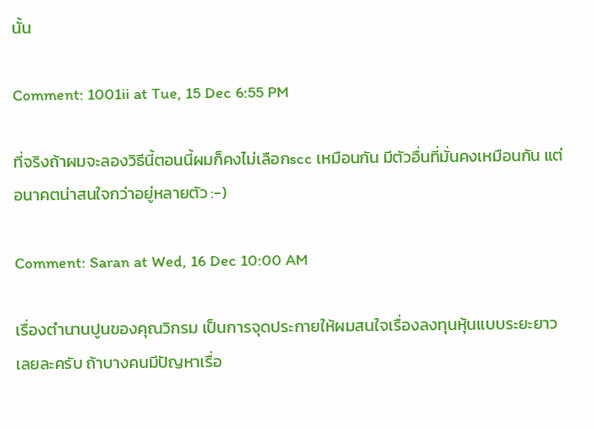นั้น

Comment: 1001ii at Tue, 15 Dec 6:55 PM

ที่จริงถ้าผมจะลองวิธีนี้ตอนนี้ผมก็คงไม่เลือกscc เหมือนกัน มีตัวอื่นที่มั่นคงเหมือนกัน แต่อนาคตน่าสนใจกว่าอยู่หลายตัว :-)

Comment: Saran at Wed, 16 Dec 10:00 AM

เรื่องตำนานปูนของคุณวิกรม เป็นการจุดประกายให้ผมสนใจเรื่องลงทุนหุ้นแบบระยะยาวเลยละครับ ถ้าบางคนมีปัญหาเรื่อ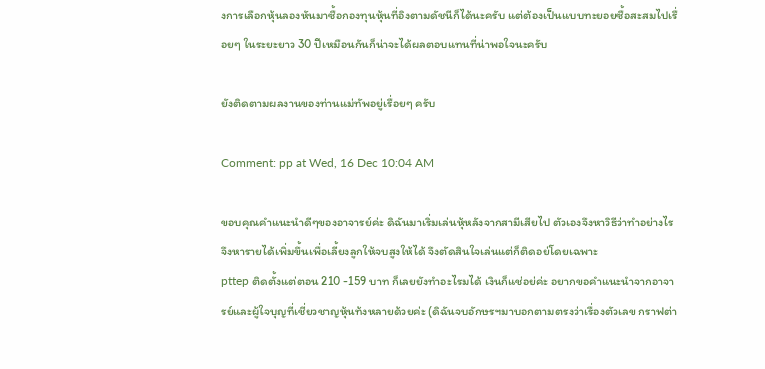งการเลือกหุ้นลองหันมาซื้อกองทุนหุ้นที่อิงตามดัชนีก็ได้นะครับ แต่ต้องเป็นแบบทะยอยซื้อสะสมไปเรื่อยๆ ในระยะยาว 30 ปีเหมือนกันก็น่าจะได้ผลตอบแทนที่น่าพอใจนะครับ

ยังติดตามผลงานของท่านแม่ทัพอยู่เรื่อยๆ ครับ

Comment: pp at Wed, 16 Dec 10:04 AM

ขอบคุณคำแนะนำดีๆของอาจารย์ค่ะ ดิฉันมาเริ่มเล่นหุ้หลังจากสามีเสียไป ตัวเองจึงหาวิธีว่าทำอย่างไรจึงหารายได้เพิ่มขึ้นเพื่อเลี้ยงลูกให้จบสูงให้ได้ จึงตัดสินใจเล่นแต่ก็ติดอย่โดยเฉพาะ
pttep ติดตั้งแต่ตอน 210 -159 บาท ก็เลยยังทำอะไรมได้ เงินก็แช่อย่ค่ะ อยากขอคำแนะนำจากอาจารย์และผู้ใจบุญที่เชี่ยวชาญหุ้นท้งหลายด้วยค่ะ (ดิฉันจบอักษรฯมาบอกตามตรงว่าเรื่องตัวเลข กราฟต่า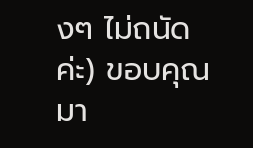งๆ ไม่ถนัดค่ะ) ขอบคุณมา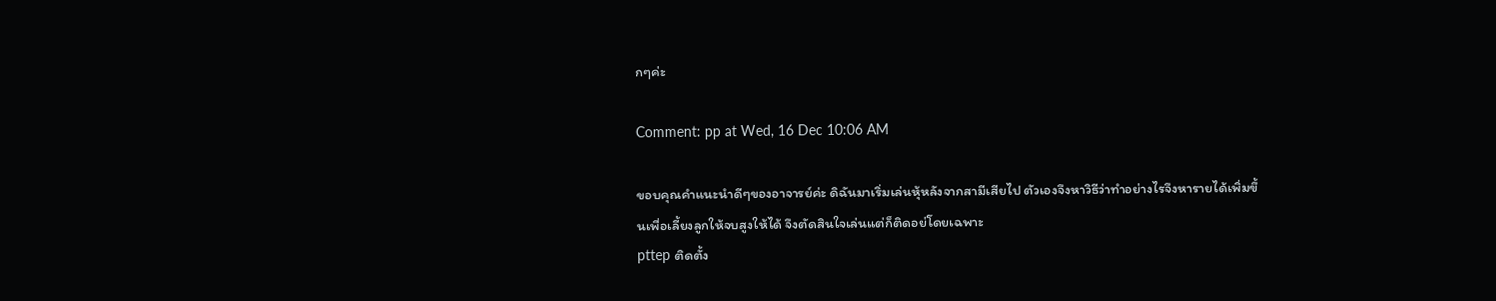กๆค่ะ

Comment: pp at Wed, 16 Dec 10:06 AM

ขอบคุณคำแนะนำดีๆของอาจารย์ค่ะ ดิฉันมาเริ่มเล่นหุ้หลังจากสามีเสียไป ตัวเองจึงหาวิธีว่าทำอย่างไรจึงหารายได้เพิ่มขึ้นเพื่อเลี้ยงลูกให้จบสูงให้ได้ จึงตัดสินใจเล่นแต่ก็ติดอย่โดยเฉพาะ
pttep ติดตั้ง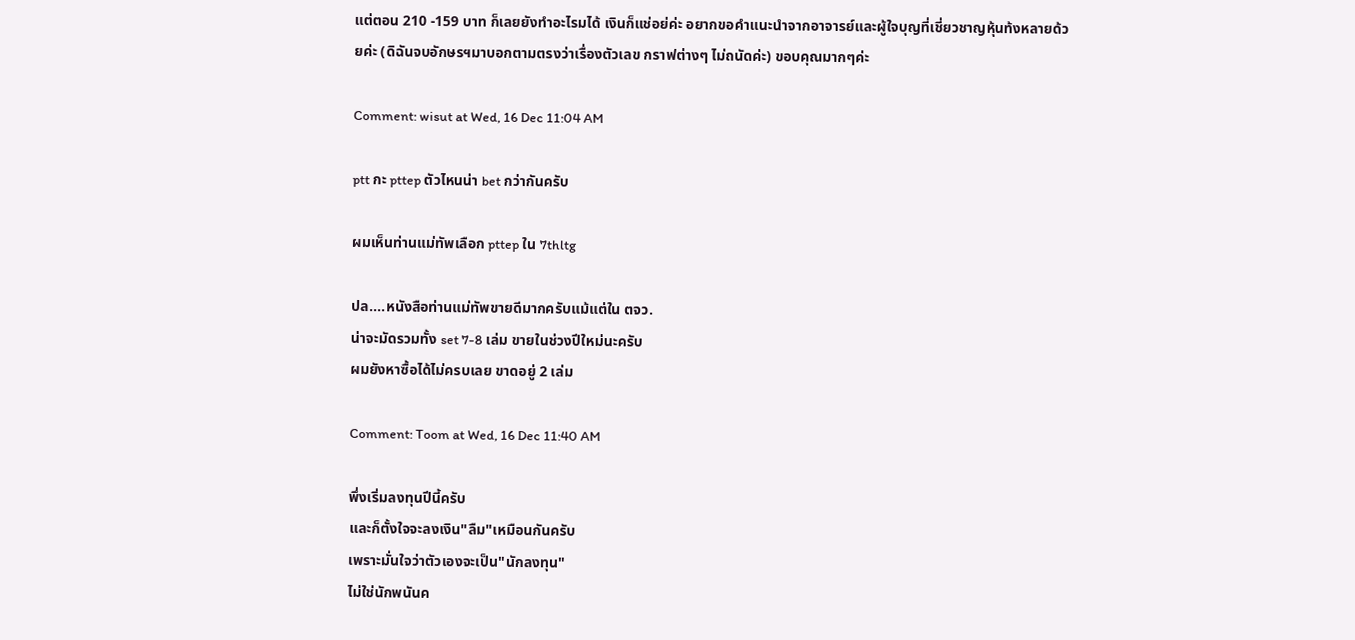แต่ตอน 210 -159 บาท ก็เลยยังทำอะไรมได้ เงินก็แช่อย่ค่ะ อยากขอคำแนะนำจากอาจารย์และผู้ใจบุญที่เชี่ยวชาญหุ้นท้งหลายด้วยค่ะ (ดิฉันจบอักษรฯมาบอกตามตรงว่าเรื่องตัวเลข กราฟต่างๆ ไม่ถนัดค่ะ) ขอบคุณมากๆค่ะ

Comment: wisut at Wed, 16 Dec 11:04 AM

ptt กะ pttep ตัวไหนน่า bet กว่ากันครับ

ผมเห็นท่านแม่ทัพเลือก pttep ใน 7thltg

ปล....หนังสือท่านแม่ทัพขายดีมากครับแม้แต่ใน ตจว.
น่าจะมัดรวมทั้ง set 7-8 เล่ม ขายในช่วงปีใหม่นะครับ
ผมยังหาซื้อได้ไม่ครบเลย ขาดอยู่ 2 เล่ม

Comment: Toom at Wed, 16 Dec 11:40 AM

พึ่งเริ่มลงทุนปีนี้ครับ
และก็ตั้งใจจะลงเงิน"ลืม"เหมือนกันครับ
เพราะมั่นใจว่าตัวเองจะเป็น"นักลงทุน"
ไม่ใช่นักพนันค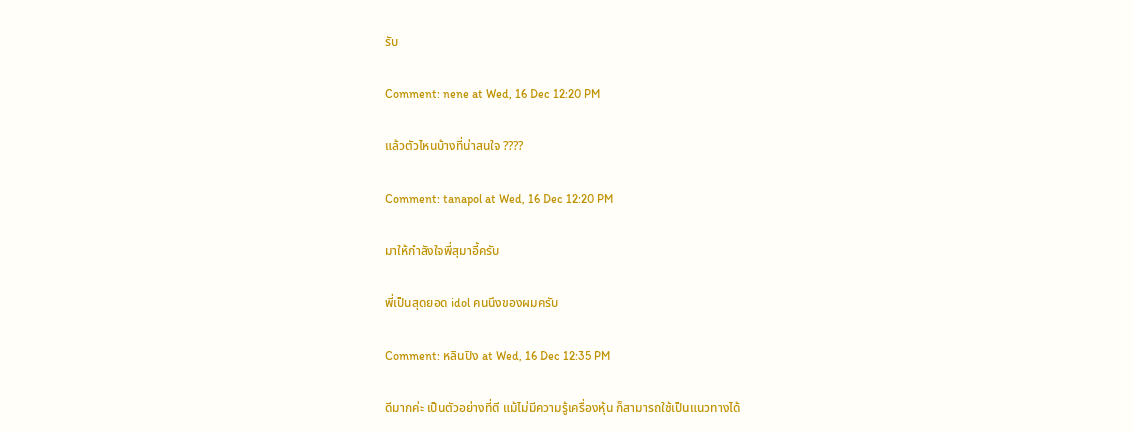รับ

Comment: nene at Wed, 16 Dec 12:20 PM

แล้วตัวไหนบ้างที่น่าสนใจ ????

Comment: tanapol at Wed, 16 Dec 12:20 PM

มาให้กำลังใจพี่สุมาอี้ครับ

พี่เป็นสุดยอด idol คนนึงของผมครับ

Comment: หลินปิง at Wed, 16 Dec 12:35 PM

ดีมากค่ะ เป็นตัวอย่างที่ดี แม้ไม่มีความรู้เครื่องหุ้น ก็สามารถใช้เป็นแนวทางได้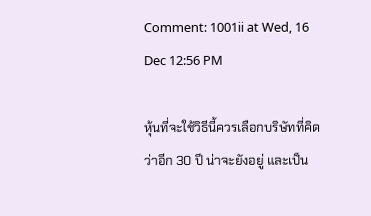Comment: 1001ii at Wed, 16 Dec 12:56 PM

หุ้นที่จะใช้วิธีนี้ควรเลือกบริษัทที่คิดว่าอีก 30 ปี น่าจะยังอยู่ และเป็น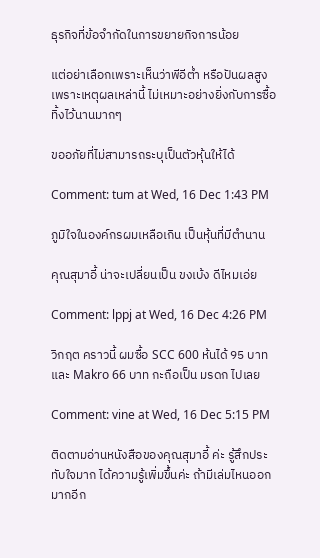ธุรกิจที่ข้อจำกัดในการขยายกิจการน้อย

แต่อย่าเลือกเพราะเห็นว่าพีอีต่ำ หรือปันผลสูง เพราะเหตุผลเหล่านี้ ไม่เหมาะอย่างยิ่งกับการซื้อทิ้งไว้นานมากๆ

ขออภัยที่ไม่สามารถระบุเป็นตัวหุ้นให้ได้

Comment: tum at Wed, 16 Dec 1:43 PM

ภูมิใจในองค์กรผมเหลือเกิน เป็นหุ้นที่มีตำนาน

คุณสุมาอี้ น่าจะเปลี่ยนเป็น ขงเบ้ง ดีไหมเอ่ย

Comment: lppj at Wed, 16 Dec 4:26 PM

วิกฤต คราวนี้ ผมซื้อ SCC 600 ห้นได้ 95 บาท และ Makro 66 บาท กะถือเป็น มรดก ไปเลย

Comment: vine at Wed, 16 Dec 5:15 PM

ติดตามอ่านหนังสือของคุณสุมาอี้ ค่ะ รู้สึกประทับใจมาก ได้ความรู้เพิ่มขึ้นค่ะ ถ้ามีเล่มไหนออกมากอีก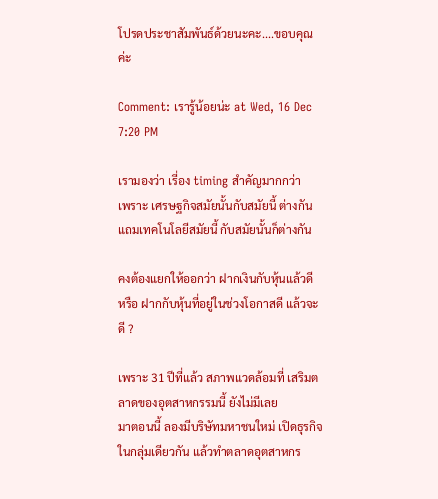โปรดประชาสัมพันธ์ด้วยนะคะ....ขอบคุณค่ะ

Comment: เรารู้น้อยน่ะ at Wed, 16 Dec 7:20 PM

เรามองว่า เรี่อง timing สำคัญมากกว่า
เพราะ เศรษฐกิจสมัยนั้นกับสมัยนี้ ต่างกัน
แถมเทคโนโลยีสมัยนี้ กับสมัยนั้นก็ต่างกัน

คงต้องแยกให้ออกว่า ฝากเงินกับหุ้นแล้วดี
หรือ ฝากกับหุ้นที่อยู่ในช่วงโอกาสดี แล้วจะดี ?

เพราะ 31 ปีที่แล้ว สภาพแวดล้อมที่ เสริมตลาดของอุตสาหกรรมนี้ ยังไม่มีเลย
มาตอนนี้ ลองมีบริษัทมหาชนใหม่ เปิดธุรกิจในกลุ่มเดียวกัน แล้วทำตลาดอุตสาหกร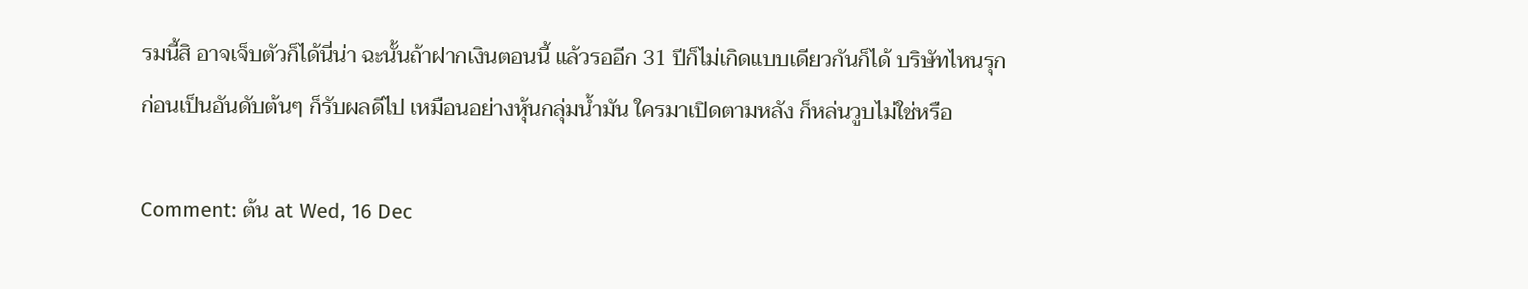รมนี้สิ อาจเจ็บตัวก็ได้นี่น่า ฉะนั้นถ้าฝากเงินตอนนี้ แล้วรออีก 31 ปีก็ไม่เกิดแบบเดียวกันก็ได้ บริษัทไหนรุกก่อนเป็นอันดับต้นๆ ก็รับผลดีไป เหมือนอย่างหุ้นกลุ่มน้ำมัน ใครมาเปิดตามหลัง ก็หล่นวูบไม่ใช่หรือ

Comment: ต้น at Wed, 16 Dec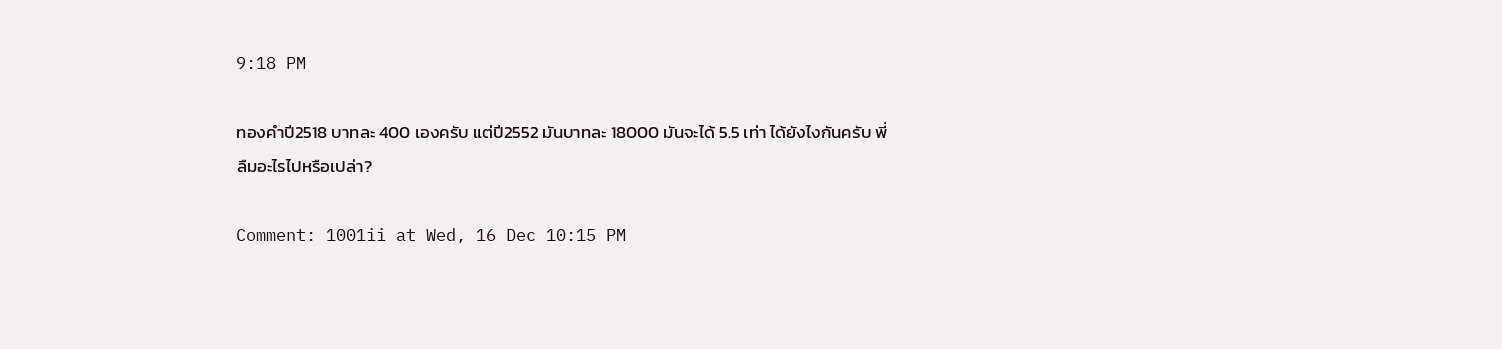9:18 PM

ทองคำปี2518 บาทละ 400 เองครับ แต่ปี2552 มันบาทละ 18000 มันจะได้ 5.5 เท่า ได้ยังไงกันครับ พี่ลืมอะไรไปหรือเปล่า?

Comment: 1001ii at Wed, 16 Dec 10:15 PM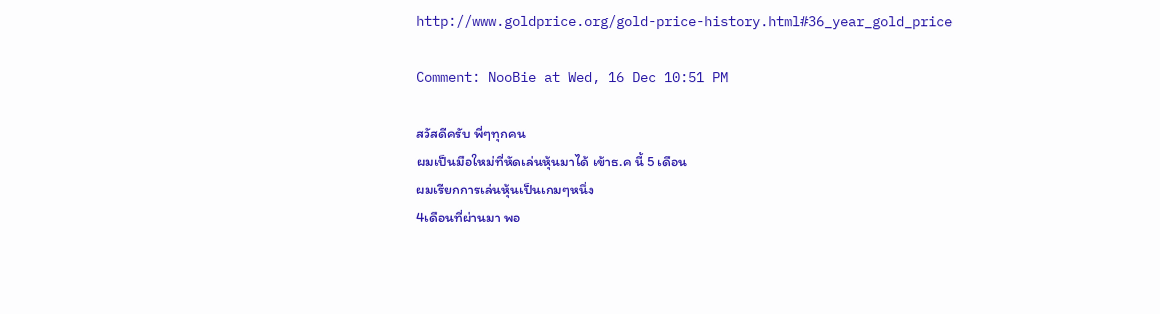http://www.goldprice.org/gold-price-history.html#36_year_gold_price

Comment: NooBie at Wed, 16 Dec 10:51 PM

สวัสดีครับ พี่ๆทุกคน
ผมเป็นมือใหม่ที่หัดเล่นหุ้นมาได้ เข้าธ.ค นี้ 5 เดือน
ผมเรียกการเล่นหุ้นเป็นเกมๆหนึ่ง
4เดือนที่ผ่านมา พอ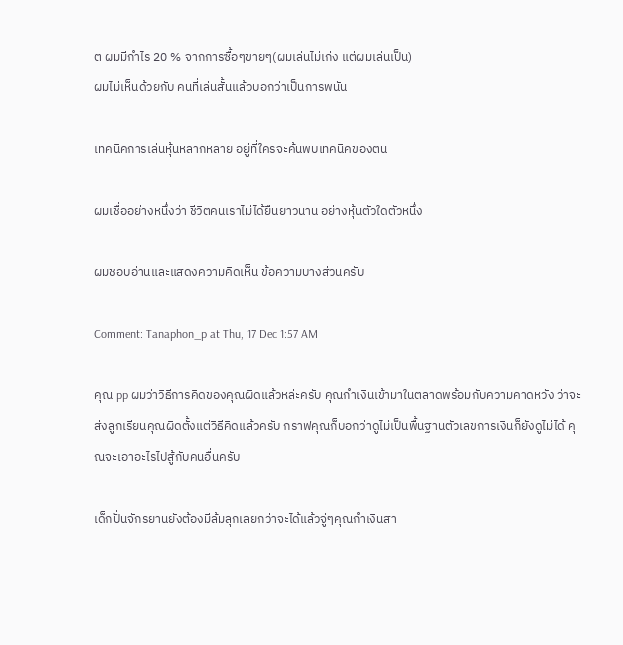ต ผมมีกำไร 20 % จากการซื้อๆขายๆ(ผมเล่นไม่เก่ง แต่ผมเล่นเป็น)
ผมไม่เห็นด้วยกับ คนที่เล่นสั้นแล้วบอกว่าเป็นการพนัน

เทคนิคการเล่นหุ้นหลากหลาย อยู่ที่ใครจะค้นพบเทคนิคของตน

ผมเชื่ออย่างหนึ่งว่า ชีวิตคนเราไม่ได้ยืนยาวนาน อย่างหุ้นตัวใดตัวหนึ่ง

ผมชอบอ่านและแสดงความคิดเห็น ข้อความบางส่วนครับ

Comment: Tanaphon_p at Thu, 17 Dec 1:57 AM

คุณ pp ผมว่าวิธีการคิดของคุณผิดแล้วหล่ะครับ คุณกำเงินเข้ามาในตลาดพร้อมกับความคาดหวัง ว่าจะส่งลูกเรียนคุณผิดตั้งแต่วิธีคิดแล้วครับ กราฟคุณก็บอกว่าดูไม่เป็นพื้นฐานตัวเลขการเงินก็ยังดูไม่ได้ คุณจะเอาอะไรไปสู้กับคนอื่นครับ

เด็กปั่นจักรยานยังต้องมีล้มลุกเลยกว่าจะได้แล้วจู่ๆคุณกำเงินสา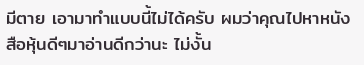มีตาย เอามาทำแบบนี้ไม่ได้ครับ ผมว่าคุณไปหาหนังสือหุ้นดีๆมาอ่านดีกว่านะ ไม่งั้น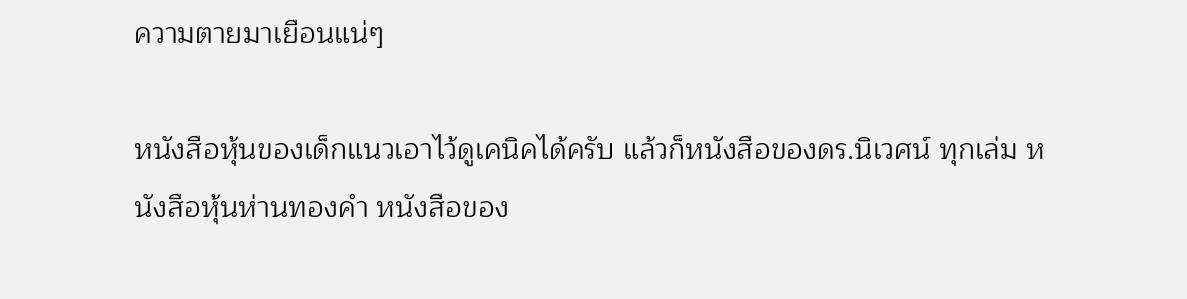ความตายมาเยือนแน่ๆ

หนังสือหุ้นของเด็กแนวเอาไว้ดูเคนิคได้ครับ แล้วก็หนังสือของดร.นิเวศน์ ทุกเล่ม หนังสือหุ้นห่านทองคำ หนังสือของ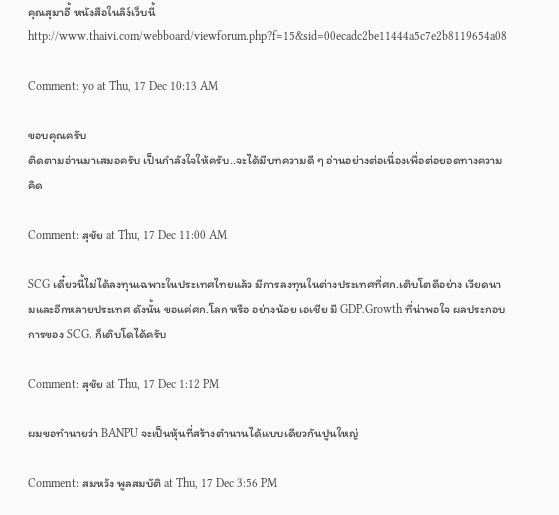คุณสุมาอี้ หนังสือในลิง์เว็บนี้ http://www.thaivi.com/webboard/viewforum.php?f=15&sid=00ecadc2be11444a5c7e2b8119654a08

Comment: yo at Thu, 17 Dec 10:13 AM

ขอบคุณครับ
ติดตามอ่านมาเสมอครับ เป็นกำลังใจให้ครับ..จะได้มีบทความดี ๆ อ่านอย่างต่อเนื่องเพื่อต่อยอดทางความคิด

Comment: สุชัย at Thu, 17 Dec 11:00 AM

SCG เดี๋ยวนี้ไม่ได้ลงทุนเฉพาะในประเทศไทยแล้ว มีการลงทุนในต่างประเทศที่ศก.เติบโตดีอย่าง เวียดนามและอีกหลายประเทศ ดังนั้น ขอแค่ศก.โลก หรือ อย่างน้อย เอเชีย มี GDP.Growth ที่น่าพอใจ ผลประกอบการของ SCG. ก็เติบโดได้ครับ

Comment: สุชัย at Thu, 17 Dec 1:12 PM

ผมขอทำนายว่า BANPU จะเป็นหุ้นที่สร้างตำนานได้แบบเดียวกันปูนใหญ่

Comment: สมหวัง พูลสมบัติ at Thu, 17 Dec 3:56 PM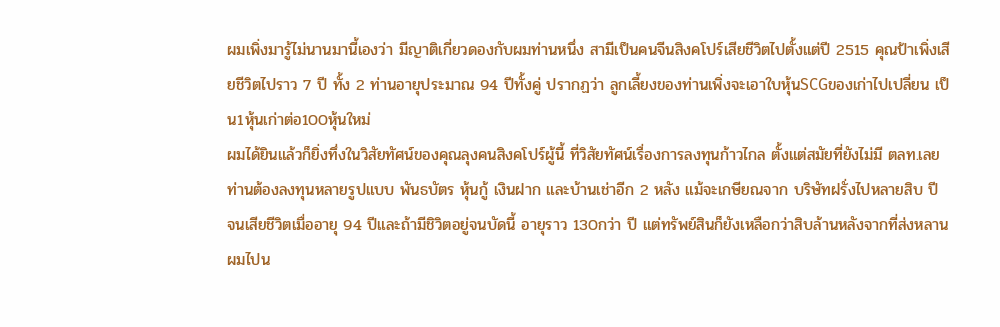ผมเพิ่งมารู้ไม่นานมานี้เองว่า มีญาติเกี่ยวดองกับผมท่านหนึ่ง สามีเป็นคนจีนสิงคโปร์เสียชีวิตไปตั้งแต่ปี 2515 คุณป้าเพิ่งเสียชีวิตไปราว 7 ปี ทั้ง 2 ท่านอายุประมาณ 94 ปีทั้งคู่ ปรากฏว่า ลูกเลี้ยงของท่านเพิ่งจะเอาใบหุ้นSCGของเก่าไปเปลี่ยน เป็น1หุ้นเก่าต่อ100หุ้นใหม่
ผมได้ยินแล้วก็ยิ่งทึ่งในวิสัยทัศน์ของคุณลุงคนสิงคโปร์ผู้นี้ ที่วิสัยทัศน์เรื่องการลงทุนก้าวไกล ตั้งแต่สมัยที่ยังไม่มี ตลท.เลย
ท่านต้องลงทุนหลายรูปแบบ พันธบัตร หุ้นกู้ เงินฝาก และบ้านเช่าอีก 2 หลัง แม้จะเกษียณจาก บริษัทฝรั่งไปหลายสิบ ปี จนเสียชีวิตเมื่ออายุ 94 ปีและถ้ามีชิวิตอยู่จนบัดนี้ อายุราว 130กว่า ปี แต่ทรัพย์สินก็ยังเหลือกว่าสิบล้านหลังจากที่ส่งหลานผมไปน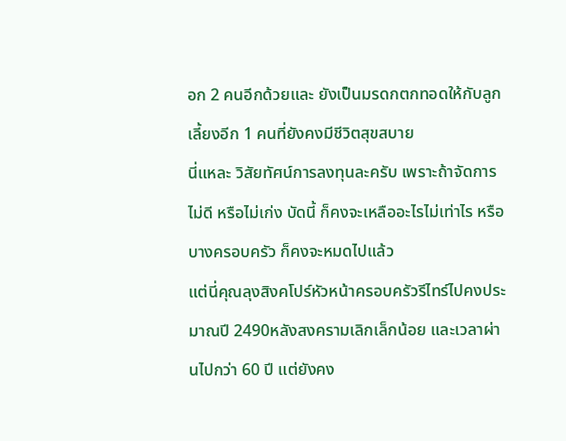อก 2 คนอีกด้วยและ ยังเป็นมรดกตกทอดให้กับลูกเลี้ยงอีก 1 คนที่ยังคงมีชีวิตสุขสบาย
นี่แหละ วิสัยทัศน์การลงทุนละครับ เพราะถ้าจัดการไม่ดี หรือไม่เก่ง บัดนี้ ก็คงจะเหลืออะไรไม่เท่าไร หรือบางครอบครัว ก็คงจะหมดไปแล้ว
แต่นี่คุณลุงสิงคโปร์หัวหน้าครอบครัวรีไทร์ไปคงประมาณปี 2490หลังสงครามเลิกเล็กน้อย และเวลาผ่านไปกว่า 60 ปี แต่ยังคง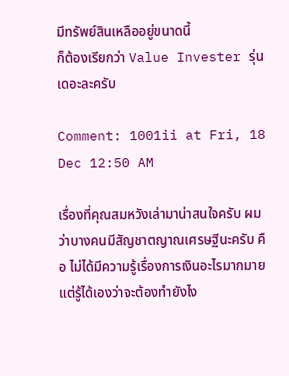มีทรัพย์สินเหลืออยู่ขนาดนี้
ก็ต้องเรียกว่า Value Invester รุ่นเดอะละครับ

Comment: 1001ii at Fri, 18 Dec 12:50 AM

เรื่องที่คุณสมหวังเล่ามาน่าสนใจครับ ผมว่าบางคนมีสัญชาตญาณเศรษฐีนะครับ คือ ไม่ได้มีความรู้เรื่องการเงินอะไรมากมาย แต่รู้ได้เองว่าจะต้องทำยังไง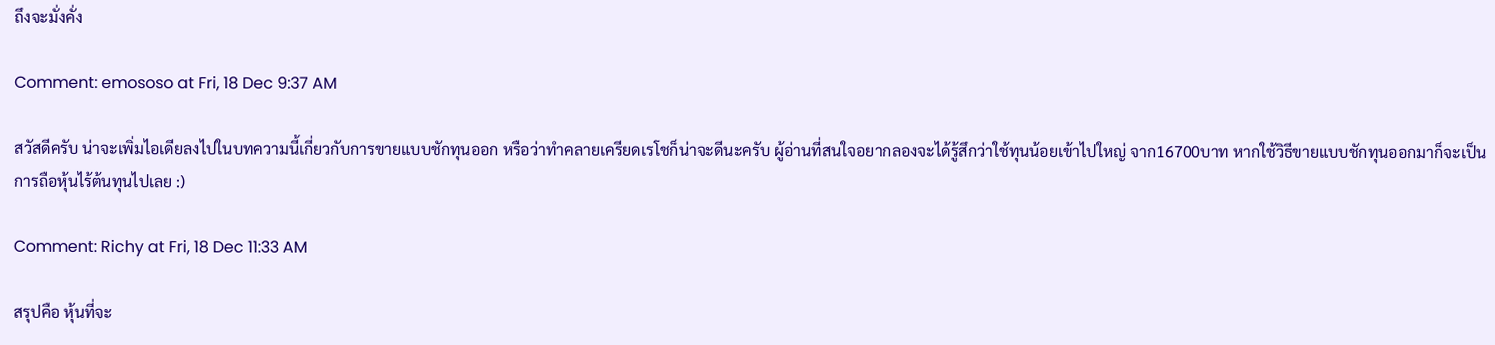ถึงจะมั่งคั่ง

Comment: emososo at Fri, 18 Dec 9:37 AM

สวัสดีครับ น่าจะเพิ่มไอเดียลงไปในบทความนี้เกี่ยวกับการขายแบบชักทุนออก หรือว่าทำคลายเครียดเรโชก็น่าจะดีนะครับ ผู้อ่านที่สนใจอยากลองจะได้รู้สึกว่าใช้ทุนน้อยเข้าไปใหญ่ จาก16700บาท หากใช้วิธีขายแบบชักทุนออกมาก็จะเป็นการถือหุ้นไร้ต้นทุนไปเลย :)

Comment: Richy at Fri, 18 Dec 11:33 AM

สรุปคือ หุ้นที่จะ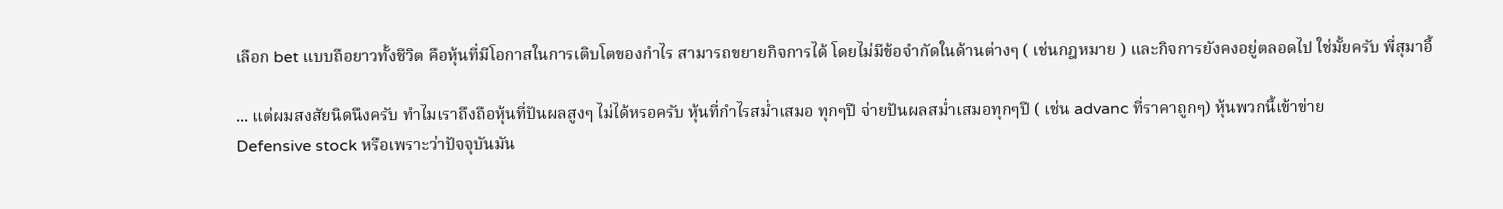เลือก bet แบบถือยาวทั้งชีวิต คือหุ้นที่มีโอกาสในการเติบโตของกำไร สามารถขยายกิจการได้ โดยไม่มีข้อจำกัดในด้านต่างๆ ( เช่นกฎหมาย ) และกิจการยังคงอยู่ตลอดไป ใช่มั้ยครับ พี่สุมาอี้

... แต่ผมสงสัยนิดนึงครับ ทำไมเราถึงถือหุ้นที่ปันผลสูงๆ ไม่ได้หรอครับ หุ้นที่กำไรสม่ำเสมอ ทุกๆปี จ่ายปันผลสม่ำเสมอทุกๆปี ( เช่น advanc ที่ราคาถูกๆ) หุ้นพวกนี้เข้าข่าย
Defensive stock หรือเพราะว่าปัจจุบันมัน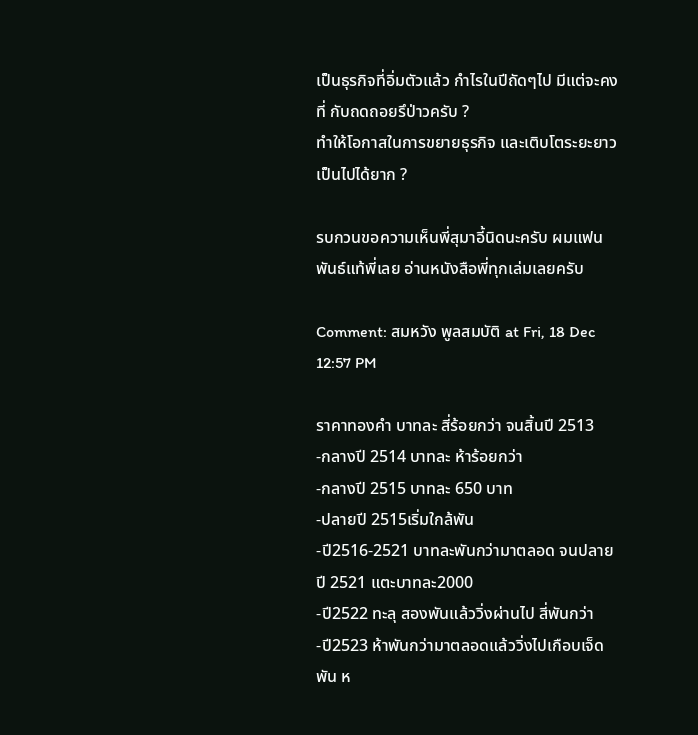เป็นธุรกิจที่อิ่มตัวแล้ว กำไรในปีถัดๆไป มีแต่จะคงที่ กับถดถอยรึป่าวครับ ?
ทำให้โอกาสในการขยายธุรกิจ และเติบโตระยะยาว เป็นไปได้ยาก ?

รบกวนขอความเห็นพี่สุมาอี้นิดนะครับ ผมแฟนพันธ์แท้พี่เลย อ่านหนังสือพี่ทุกเล่มเลยครับ

Comment: สมหวัง พูลสมบัติ at Fri, 18 Dec 12:57 PM

ราคาทองคำ บาทละ สี่ร้อยกว่า จนสิ้นปี 2513
-กลางปี 2514 บาทละ ห้าร้อยกว่า
-กลางปี 2515 บาทละ 650 บาท
-ปลายปี 2515เริ่มใกล้พัน
-ปี2516-2521 บาทละพันกว่ามาตลอด จนปลายปี 2521 แตะบาทละ2000
-ปี2522 ทะลุ สองพันแล้ววิ่งผ่านไป สี่พันกว่า
-ปี2523 ห้าพันกว่ามาตลอดแล้ววิ่งไปเกือบเจ็ดพัน ห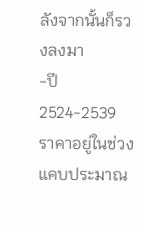ลังจากนั้นก็รวงลงมา
-ปี2524-2539 ราคาอยู่ในช่วงแคบประมาณ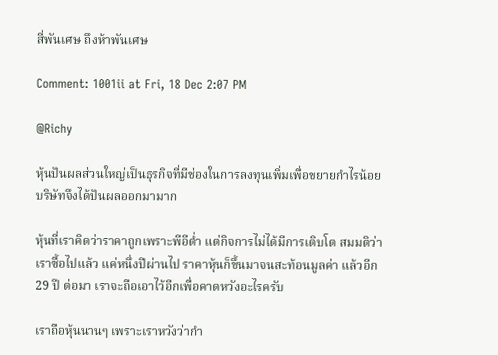สี่พันเศษ ถึงห้าพันเศษ

Comment: 1001ii at Fri, 18 Dec 2:07 PM

@Richy

หุ้นปันผลส่วนใหญ่เป็นธุรกิจที่มีช่องในการลงทุนเพิ่มเพื่อขยายกำไรน้อย บริษัทจึงได้ปันผลออกมามาก

หุ้นที่เราคิดว่าราคาถูกเพราะพีอีต่ำ แต่กิจการไม่ได้มีการเติบโต สมมติว่าเราซื้อไปแล้ว แค่หนึ่งปีผ่านไป ราคาหุ้นก็ขึ้นมาจนสะท้อนมูลค่า แล้วอีก 29 ปี ต่อมา เราจะถือเอาไว้อีกเพื่อคาดหวังอะไรครับ

เราถือหุ้นนานๆ เพราะเราหวังว่ากำ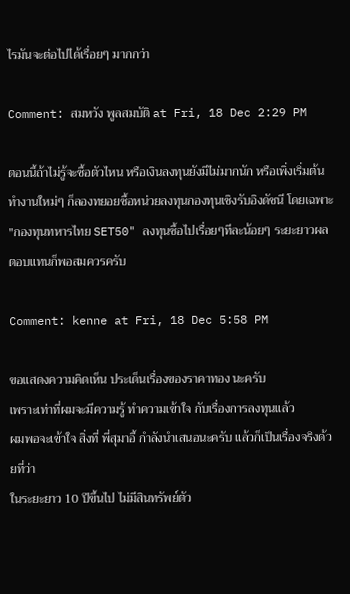ไรมันจะต่อไปได้เรื่อยๆ มากกว่า

Comment: สมหวัง พูลสมบัติ at Fri, 18 Dec 2:29 PM

ตอนนี้ถ้าไม่รู้จะซื้อตัวไหน หรือเงินลงทุนยังมีไม่มากนัก หรือเพิ่งเริ่มต้นทำงานใหม่ๆ ก็ลองทยอยซื้อหน่วยลงทุนกองทุนเชิงรับอิงดัชนี โดยเฉพาะ "กองทุนทหารไทย SET50" ลงทุนซื้อไปเรื่อยๆทีละน้อยๆ ระยะยาวผลตอบแทนก็พอสมควรครับ

Comment: kenne at Fri, 18 Dec 5:58 PM

ขอแสดงความคิดเห็น ประเด็นเรื่องของราคาทอง นะครับ
เพราะเท่าที่ผมจะมีความรู้ ทำความเข้าใจ กับเรื่องการลงทุนแล้ว
ผมพอจะเข้าใจ สิ่งที่ พี่สุมาอี้ กำลังนำเสนอนะครับ แล้วก็เป็นเรื่องจริงด้วยที่ว่า
ในระยะยาว 10 ปีขึ้นไป ไม่มีสินทรัพย์ตัว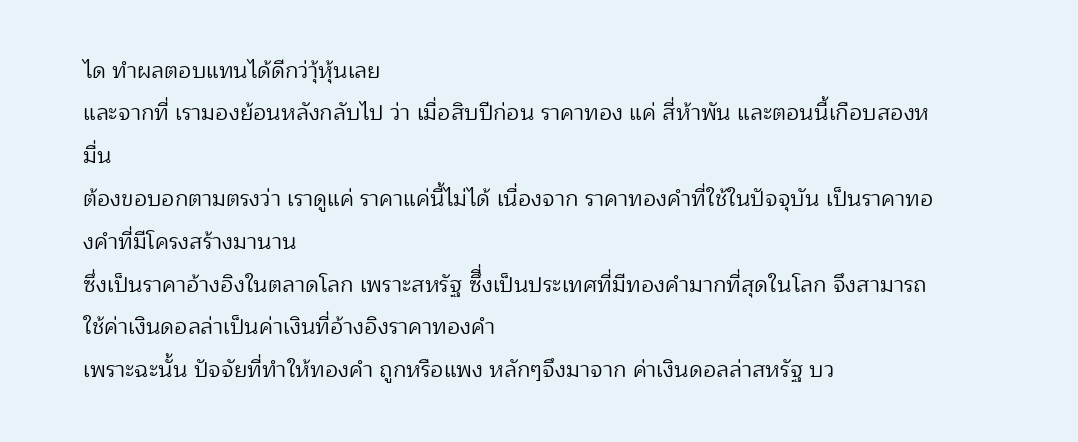ได ทำผลตอบแทนได้ดีกว่าุ้หุ้นเลย
และจากที่ เรามองย้อนหลังกลับไป ว่า เมื่อสิบปีก่อน ราคาทอง แค่ สี่ห้าพัน และตอนนี้เกือบสองหมื่น
ต้องขอบอกตามตรงว่า เราดูแค่ ราคาแค่นี้ไม่ได้ เนื่องจาก ราคาทองคำที่ใช้ในปัจจุบัน เป็นราคาทองคำที่มีโครงสร้างมานาน
ซึ่งเป็นราคาอ้างอิงในตลาดโลก เพราะสหรัฐ ซึี่งเป็นประเทศที่มีทองคำมากที่สุดในโลก จึงสามารถใช้ค่าเงินดอลล่าเป็นค่าเงินที่อ้างอิงราคาทองคำ
เพราะฉะนั้น ปัจจัยที่ทำให้ทองคำ ถูกหรือแพง หลักๆจึงมาจาก ค่าเงินดอลล่าสหรัฐ บว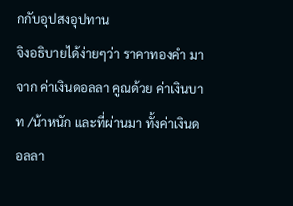กกับอุปสงอุปทาน
จิงอธิบายได้ง่ายๆว่า ราคาทองคำ มาจาก ค่าเงินดอลลา คูณด้วย ค่าเงินบาท /น้าหนัก และที่ผ่านมา ทั้งค่าเงินดอลลา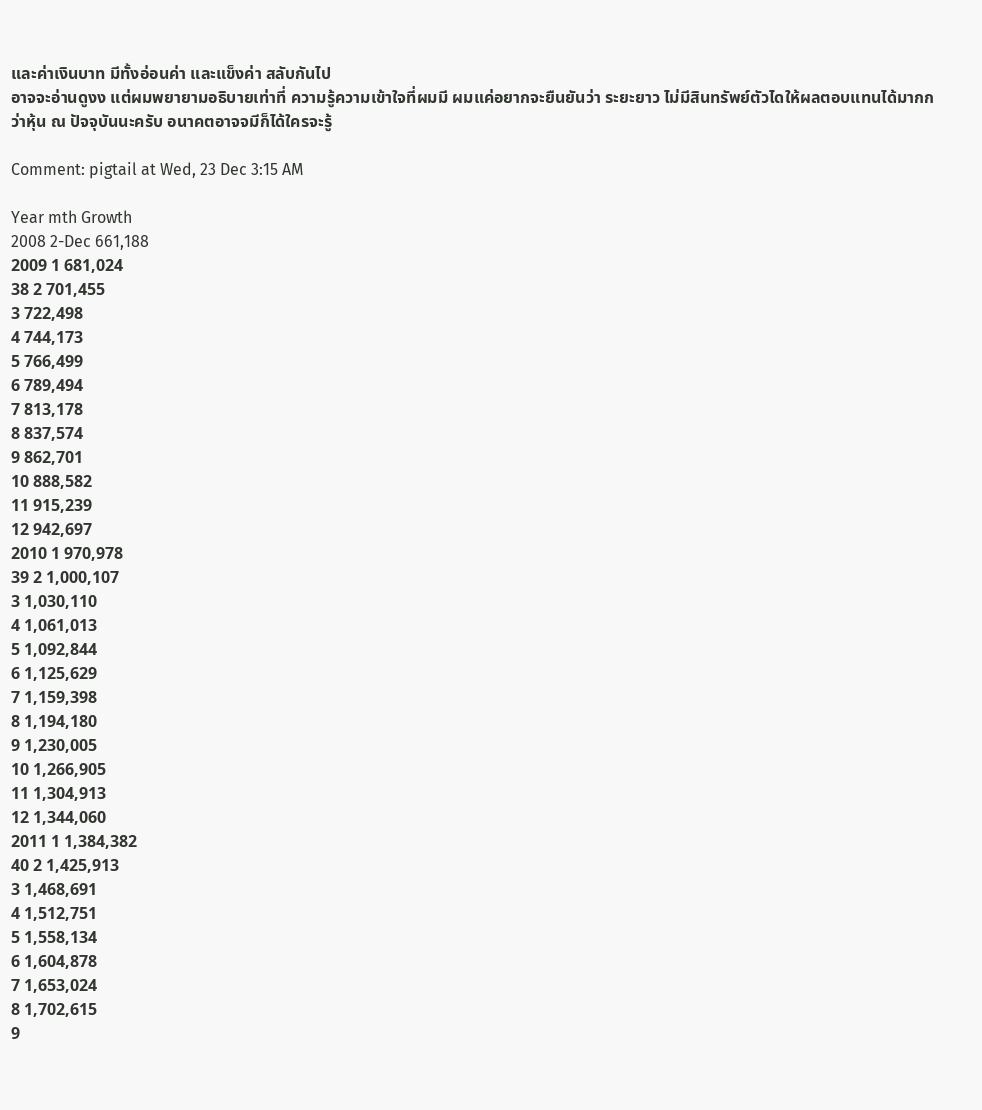และค่าเงินบาท มีทั้งอ่อนค่า และแข็งค่า สลับกันไป
อาจจะอ่านดูงง แต่ผมพยายามอธิบายเท่าที่ ความรู้ความเข้าใจที่ผมมี ผมแค่อยากจะยืนยันว่า ระยะยาว ไม่มีสินทรัพย์ตัวไดให้ผลตอบแทนได้มากกว่าหุ้น ณ ปัจจุบันนะครับ อนาคตอาจจมีก็ได้ใครจะรู้

Comment: pigtail at Wed, 23 Dec 3:15 AM

Year mth Growth
2008 2-Dec 661,188
2009 1 681,024
38 2 701,455
3 722,498
4 744,173
5 766,499
6 789,494
7 813,178
8 837,574
9 862,701
10 888,582
11 915,239
12 942,697
2010 1 970,978
39 2 1,000,107
3 1,030,110
4 1,061,013
5 1,092,844
6 1,125,629
7 1,159,398
8 1,194,180
9 1,230,005
10 1,266,905
11 1,304,913
12 1,344,060
2011 1 1,384,382
40 2 1,425,913
3 1,468,691
4 1,512,751
5 1,558,134
6 1,604,878
7 1,653,024
8 1,702,615
9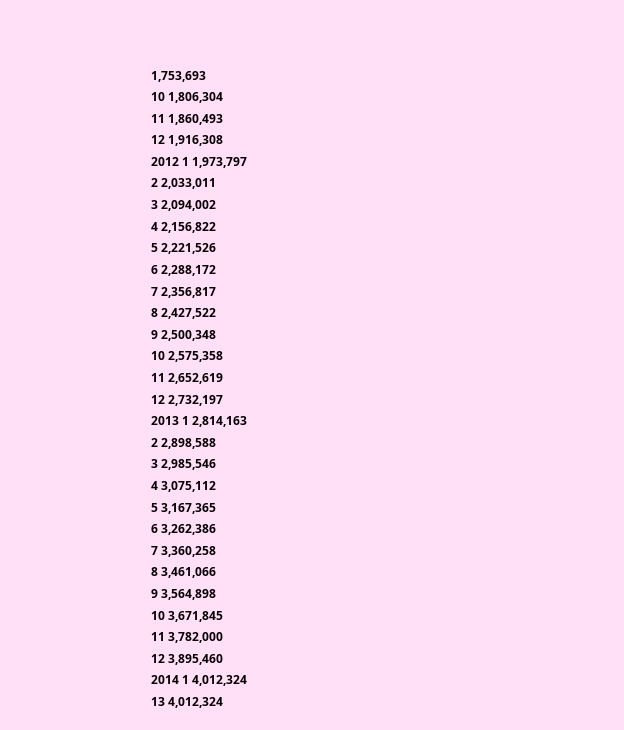1,753,693
10 1,806,304
11 1,860,493
12 1,916,308
2012 1 1,973,797
2 2,033,011
3 2,094,002
4 2,156,822
5 2,221,526
6 2,288,172
7 2,356,817
8 2,427,522
9 2,500,348
10 2,575,358
11 2,652,619
12 2,732,197
2013 1 2,814,163
2 2,898,588
3 2,985,546
4 3,075,112
5 3,167,365
6 3,262,386
7 3,360,258
8 3,461,066
9 3,564,898
10 3,671,845
11 3,782,000
12 3,895,460
2014 1 4,012,324
13 4,012,324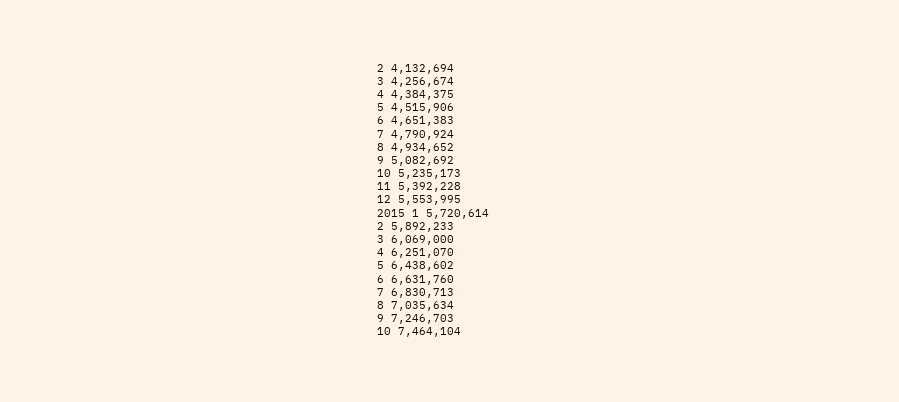2 4,132,694
3 4,256,674
4 4,384,375
5 4,515,906
6 4,651,383
7 4,790,924
8 4,934,652
9 5,082,692
10 5,235,173
11 5,392,228
12 5,553,995
2015 1 5,720,614
2 5,892,233
3 6,069,000
4 6,251,070
5 6,438,602
6 6,631,760
7 6,830,713
8 7,035,634
9 7,246,703
10 7,464,104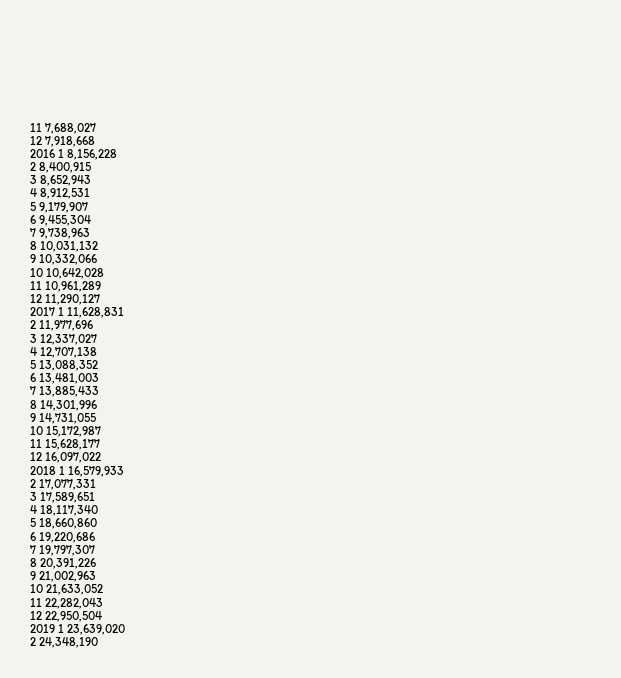11 7,688,027
12 7,918,668
2016 1 8,156,228
2 8,400,915
3 8,652,943
4 8,912,531
5 9,179,907
6 9,455,304
7 9,738,963
8 10,031,132
9 10,332,066
10 10,642,028
11 10,961,289
12 11,290,127
2017 1 11,628,831
2 11,977,696
3 12,337,027
4 12,707,138
5 13,088,352
6 13,481,003
7 13,885,433
8 14,301,996
9 14,731,055
10 15,172,987
11 15,628,177
12 16,097,022
2018 1 16,579,933
2 17,077,331
3 17,589,651
4 18,117,340
5 18,660,860
6 19,220,686
7 19,797,307
8 20,391,226
9 21,002,963
10 21,633,052
11 22,282,043
12 22,950,504
2019 1 23,639,020
2 24,348,190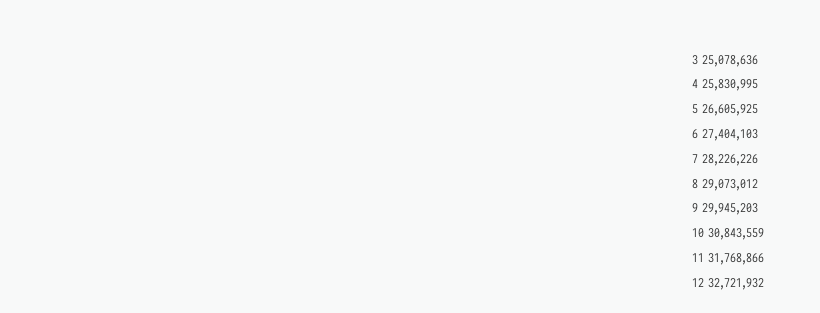3 25,078,636
4 25,830,995
5 26,605,925
6 27,404,103
7 28,226,226
8 29,073,012
9 29,945,203
10 30,843,559
11 31,768,866
12 32,721,932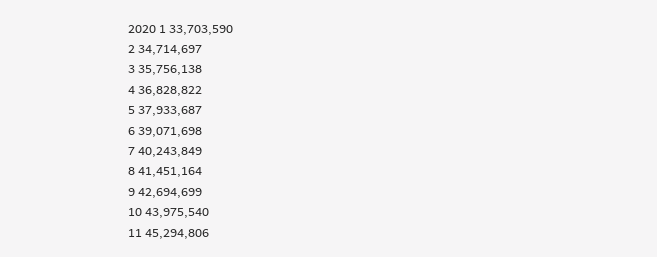2020 1 33,703,590
2 34,714,697
3 35,756,138
4 36,828,822
5 37,933,687
6 39,071,698
7 40,243,849
8 41,451,164
9 42,694,699
10 43,975,540
11 45,294,806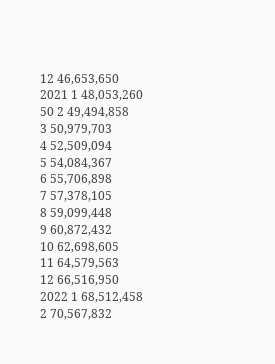12 46,653,650
2021 1 48,053,260
50 2 49,494,858
3 50,979,703
4 52,509,094
5 54,084,367
6 55,706,898
7 57,378,105
8 59,099,448
9 60,872,432
10 62,698,605
11 64,579,563
12 66,516,950
2022 1 68,512,458
2 70,567,832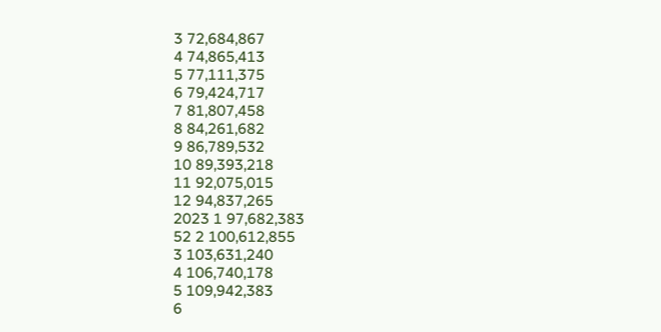3 72,684,867
4 74,865,413
5 77,111,375
6 79,424,717
7 81,807,458
8 84,261,682
9 86,789,532
10 89,393,218
11 92,075,015
12 94,837,265
2023 1 97,682,383
52 2 100,612,855
3 103,631,240
4 106,740,178
5 109,942,383
6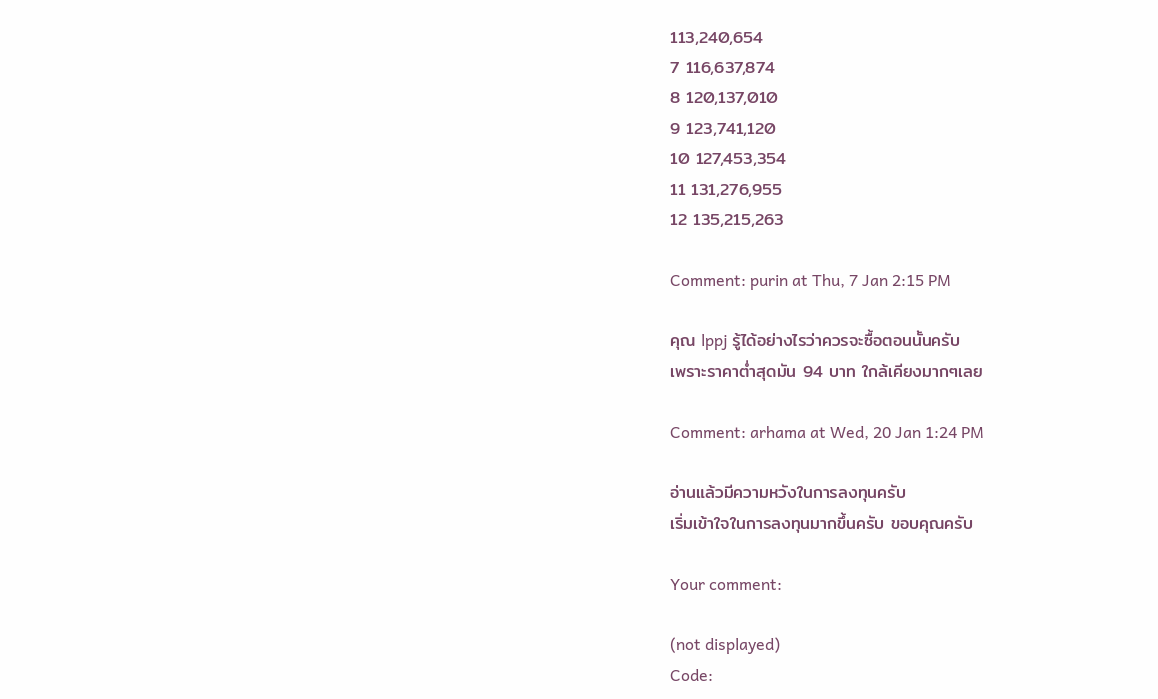113,240,654
7 116,637,874
8 120,137,010
9 123,741,120
10 127,453,354
11 131,276,955
12 135,215,263

Comment: purin at Thu, 7 Jan 2:15 PM

คุณ lppj รู้ได้อย่างไรว่าควรจะซื้อตอนนั้นครับ
เพราะราคาต่ำสุดมัน 94 บาท ใกล้เคียงมากๆเลย

Comment: arhama at Wed, 20 Jan 1:24 PM

อ่านแล้วมีความหวังในการลงทุนครับ
เริ่มเข้าใจในการลงทุนมากขึ้นครับ ขอบคุณครับ

Your comment:

(not displayed)
Code: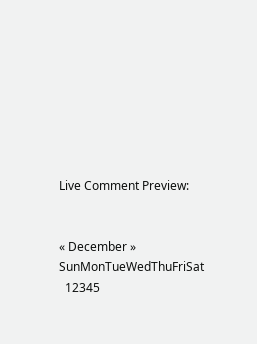Live Comment Preview:


« December »
SunMonTueWedThuFriSat
  12345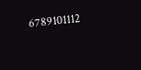6789101112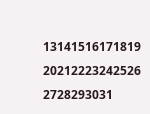13141516171819
20212223242526
2728293031